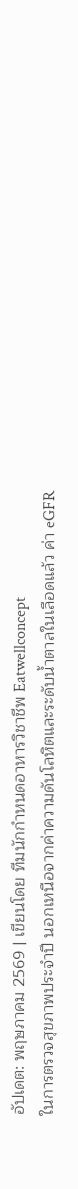อัปเดต: พฤษภาคม 2569 | เขียนโดย ทีมนักกำหนดอาหารวิชาชีพ Eatwellconcept
ในการตรวจสุขภาพประจำปี นอกเหนือจากค่าความดันโลหิตและระดับน้ำตาลในเลือดแล้ว ค่า eGFR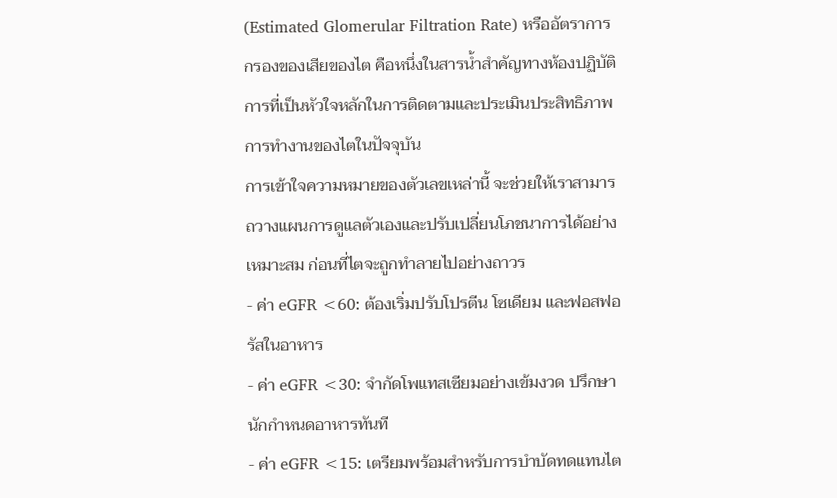(Estimated Glomerular Filtration Rate) หรืออัตราการกรองของเสียของไต คือหนึ่งในสารน้ำสำคัญทางห้องปฏิบัติการที่เป็นหัวใจหลักในการติดตามและประเมินประสิทธิภาพการทำงานของไตในปัจจุบัน
การเข้าใจความหมายของตัวเลขเหล่านี้ จะช่วยให้เราสามารถวางแผนการดูแลตัวเองและปรับเปลี่ยนโภชนาการได้อย่างเหมาะสม ก่อนที่ไตจะถูกทำลายไปอย่างถาวร
- ค่า eGFR <60: ต้องเริ่มปรับโปรตีน โซเดียม และฟอสฟอรัสในอาหาร
- ค่า eGFR <30: จำกัดโพแทสเซียมอย่างเข้มงวด ปรึกษานักกำหนดอาหารทันที
- ค่า eGFR <15: เตรียมพร้อมสำหรับการบำบัดทดแทนไต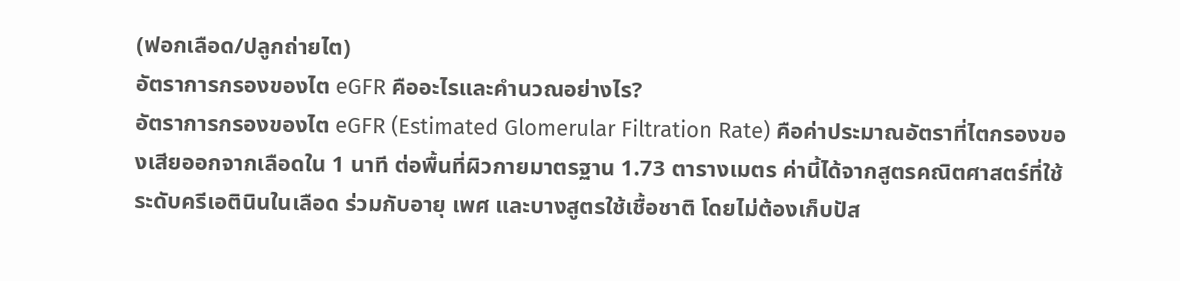(ฟอกเลือด/ปลูกถ่ายไต)
อัตราการกรองของไต eGFR คืออะไรและคำนวณอย่างไร?
อัตราการกรองของไต eGFR (Estimated Glomerular Filtration Rate) คือค่าประมาณอัตราที่ไตกรองของเสียออกจากเลือดใน 1 นาที ต่อพื้นที่ผิวกายมาตรฐาน 1.73 ตารางเมตร ค่านี้ได้จากสูตรคณิตศาสตร์ที่ใช้ระดับครีเอตินินในเลือด ร่วมกับอายุ เพศ และบางสูตรใช้เชื้อชาติ โดยไม่ต้องเก็บปัส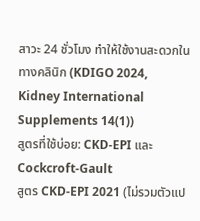สาวะ 24 ชั่วโมง ทำให้ใช้งานสะดวกในทางคลินิก (KDIGO 2024, Kidney International Supplements 14(1))
สูตรที่ใช้บ่อย: CKD-EPI และ Cockcroft-Gault
สูตร CKD-EPI 2021 (ไม่รวมตัวแป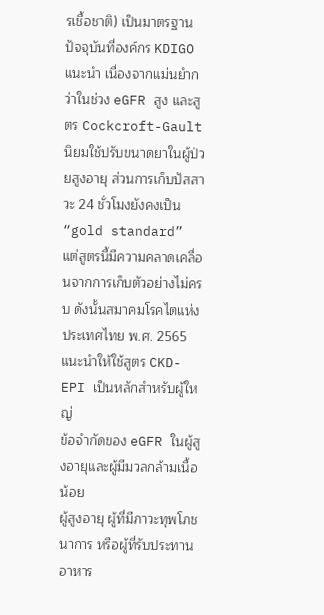รเชื้อชาติ) เป็นมาตรฐานปัจจุบันที่องค์กร KDIGO แนะนำ เนื่องจากแม่นยำกว่าในช่วง eGFR สูง และสูตร Cockcroft-Gault นิยมใช้ปรับขนาดยาในผู้ป่วยสูงอายุ ส่วนการเก็บปัสสาวะ 24 ชั่วโมงยังคงเป็น “gold standard” แต่สูตรนี้มีความคลาดเคลื่อนจากการเก็บตัวอย่างไม่ครบ ดังนั้นสมาคมโรคไตแห่งประเทศไทย พ.ศ. 2565 แนะนำให้ใช้สูตร CKD-EPI เป็นหลักสำหรับผู้ใหญ่
ข้อจำกัดของ eGFR ในผู้สูงอายุและผู้มีมวลกล้ามเนื้อน้อย
ผู้สูงอายุ ผู้ที่มีภาวะทุพโภชนาการ หรือผู้ที่รับประทานอาหาร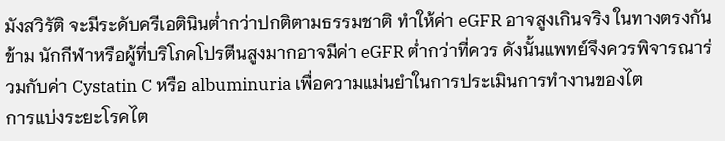มังสวิรัติ จะมีระดับครีเอตินินต่ำกว่าปกติตามธรรมชาติ ทำให้ค่า eGFR อาจสูงเกินจริง ในทางตรงกันข้าม นักกีฬาหรือผู้ที่บริโภคโปรตีนสูงมากอาจมีค่า eGFR ต่ำกว่าที่ควร ดังนั้นแพทย์จึงควรพิจารณาร่วมกับค่า Cystatin C หรือ albuminuria เพื่อความแม่นยำในการประเมินการทำงานของไต
การแบ่งระยะโรคไต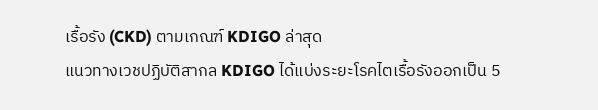เรื้อรัง (CKD) ตามเกณฑ์ KDIGO ล่าสุด
แนวทางเวชปฏิบัติสากล KDIGO ได้แบ่งระยะโรคไตเรื้อรังออกเป็น 5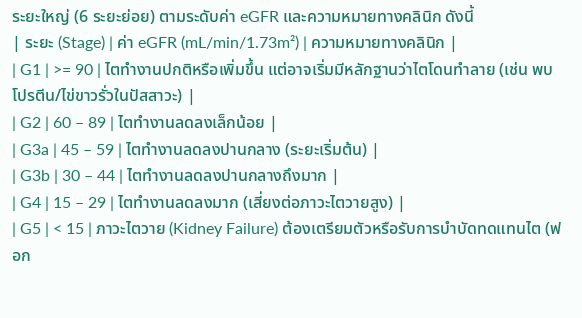ระยะใหญ่ (6 ระยะย่อย) ตามระดับค่า eGFR และความหมายทางคลินิก ดังนี้
| ระยะ (Stage) | ค่า eGFR (mL/min/1.73m²) | ความหมายทางคลินิก |
| G1 | >= 90 | ไตทำงานปกติหรือเพิ่มขึ้น แต่อาจเริ่มมีหลักฐานว่าไตโดนทำลาย (เช่น พบโปรตีน/ไข่ขาวรั่วในปัสสาวะ) |
| G2 | 60 – 89 | ไตทำงานลดลงเล็กน้อย |
| G3a | 45 – 59 | ไตทำงานลดลงปานกลาง (ระยะเริ่มต้น) |
| G3b | 30 – 44 | ไตทำงานลดลงปานกลางถึงมาก |
| G4 | 15 – 29 | ไตทำงานลดลงมาก (เสี่ยงต่อภาวะไตวายสูง) |
| G5 | < 15 | ภาวะไตวาย (Kidney Failure) ต้องเตรียมตัวหรือรับการบำบัดทดแทนไต (ฟอก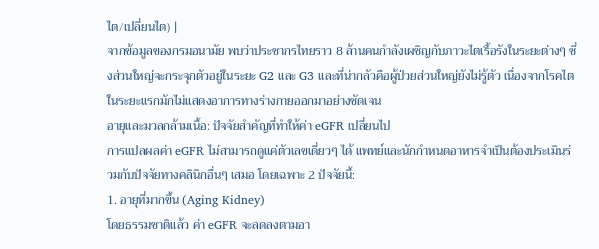ไต/เปลี่ยนไต) |
จากข้อมูลของกรมอนามัย พบว่าประชากรไทยราว 8 ล้านคนกำลังเผชิญกับภาวะไตเรื้อรังในระยะต่างๆ ซึ่งส่วนใหญ่จะกระจุกตัวอยู่ในระยะ G2 และ G3 และที่น่ากลัวคือผู้ป่วยส่วนใหญ่ยังไม่รู้ตัว เนื่องจากโรคไตในระยะแรกมักไม่แสดงอาการทางร่างกายออกมาอย่างชัดเจน
อายุและมวลกล้ามเนื้อ: ปัจจัยสำคัญที่ทำให้ค่า eGFR เปลี่ยนไป
การแปลผลค่า eGFR ไม่สามารถดูแค่ตัวเลขเดี่ยวๆ ได้ แพทย์และนักกำหนดอาหารจำเป็นต้องประเมินร่วมกับปัจจัยทางคลินิกอื่นๆ เสมอ โดยเฉพาะ 2 ปัจจัยนี้:
1. อายุที่มากขึ้น (Aging Kidney)
โดยธรรมชาติแล้ว ค่า eGFR จะลดลงตามอา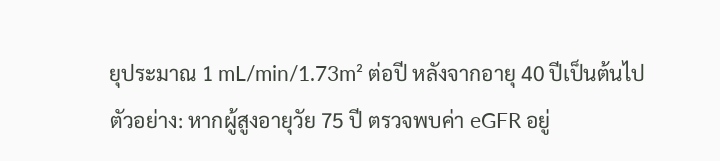ยุประมาณ 1 mL/min/1.73m² ต่อปี หลังจากอายุ 40 ปีเป็นต้นไป
ตัวอย่าง: หากผู้สูงอายุวัย 75 ปี ตรวจพบค่า eGFR อยู่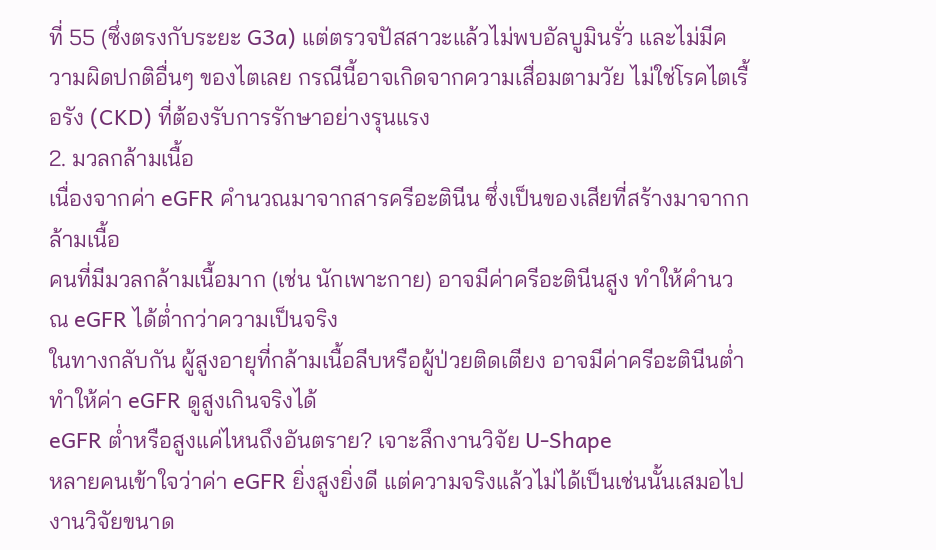ที่ 55 (ซึ่งตรงกับระยะ G3a) แต่ตรวจปัสสาวะแล้วไม่พบอัลบูมินรั่ว และไม่มีความผิดปกติอื่นๆ ของไตเลย กรณีนี้อาจเกิดจากความเสื่อมตามวัย ไม่ใช่โรคไตเรื้อรัง (CKD) ที่ต้องรับการรักษาอย่างรุนแรง
2. มวลกล้ามเนื้อ
เนื่องจากค่า eGFR คำนวณมาจากสารครีอะตินีน ซึ่งเป็นของเสียที่สร้างมาจากกล้ามเนื้อ
คนที่มีมวลกล้ามเนื้อมาก (เช่น นักเพาะกาย) อาจมีค่าครีอะตินีนสูง ทำให้คำนวณ eGFR ได้ต่ำกว่าความเป็นจริง
ในทางกลับกัน ผู้สูงอายุที่กล้ามเนื้อลีบหรือผู้ป่วยติดเตียง อาจมีค่าครีอะตินีนต่ำ ทำให้ค่า eGFR ดูสูงเกินจริงได้
eGFR ต่ำหรือสูงแค่ไหนถึงอันตราย? เจาะลึกงานวิจัย U-Shape
หลายคนเข้าใจว่าค่า eGFR ยิ่งสูงยิ่งดี แต่ความจริงแล้วไม่ได้เป็นเช่นนั้นเสมอไป
งานวิจัยขนาด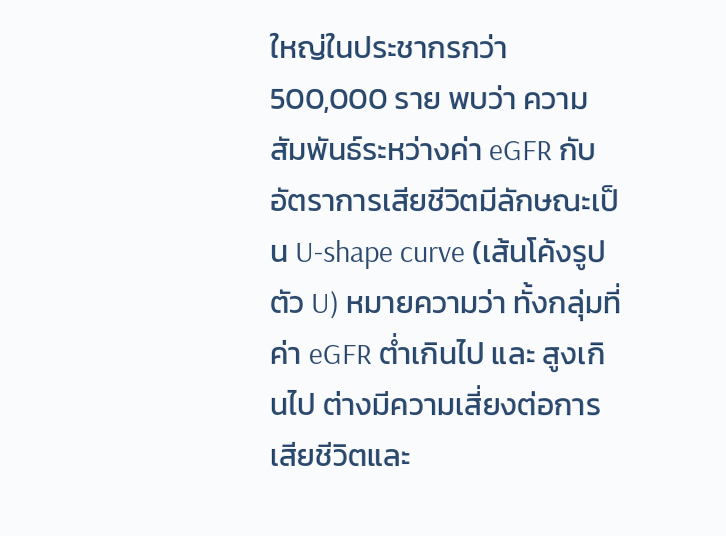ใหญ่ในประชากรกว่า 500,000 ราย พบว่า ความสัมพันธ์ระหว่างค่า eGFR กับอัตราการเสียชีวิตมีลักษณะเป็น U-shape curve (เส้นโค้งรูปตัว U) หมายความว่า ทั้งกลุ่มที่ค่า eGFR ต่ำเกินไป และ สูงเกินไป ต่างมีความเสี่ยงต่อการเสียชีวิตและ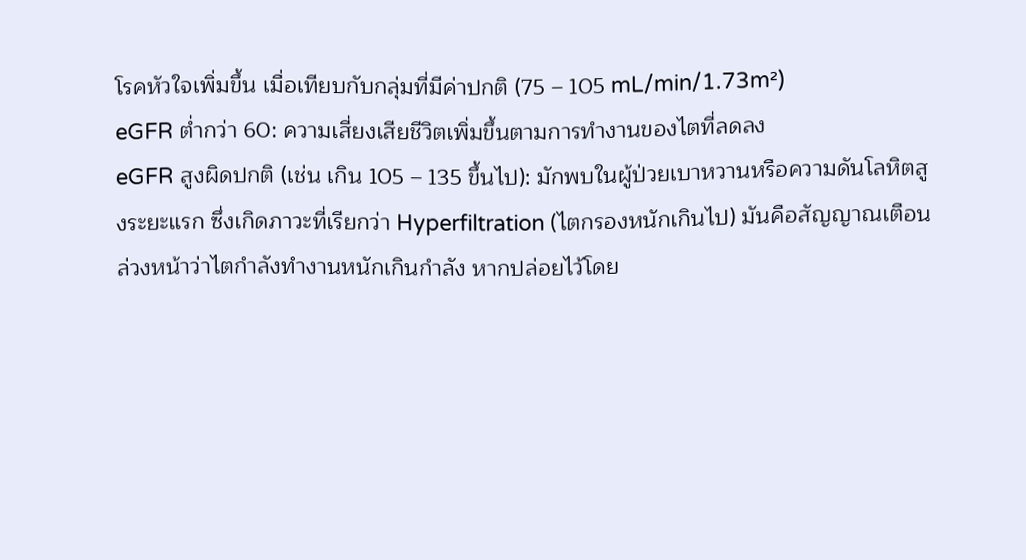โรคหัวใจเพิ่มขึ้น เมื่อเทียบกับกลุ่มที่มีค่าปกติ (75 – 105 mL/min/1.73m²)
eGFR ต่ำกว่า 60: ความเสี่ยงเสียชีวิตเพิ่มขึ้นตามการทำงานของไตที่ลดลง
eGFR สูงผิดปกติ (เช่น เกิน 105 – 135 ขึ้นไป): มักพบในผู้ป่วยเบาหวานหรือความดันโลหิตสูงระยะแรก ซึ่งเกิดภาวะที่เรียกว่า Hyperfiltration (ไตกรองหนักเกินไป) มันคือสัญญาณเตือนล่วงหน้าว่าไตกำลังทำงานหนักเกินกำลัง หากปล่อยไว้โดย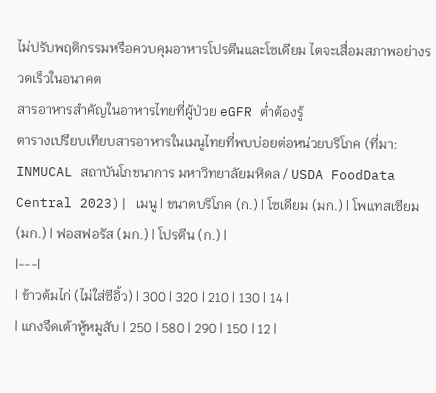ไม่ปรับพฤติกรรมหรือควบคุมอาหารโปรตีนและโซเดียม ไตจะเสื่อมสภาพอย่างรวดเร็วในอนาคต
สารอาหารสำคัญในอาหารไทยที่ผู้ป่วย eGFR ต่ำต้องรู้
ตารางเปรียบเทียบสารอาหารในเมนูไทยที่พบบ่อยต่อหน่วยบริโภค (ที่มา: INMUCAL สถาบันโภชนาการ มหาวิทยาลัยมหิดล / USDA FoodData Central 2023)| เมนู | ขนาดบริโภค (ก.) | โซเดียม (มก.) | โพแทสเซียม (มก.) | ฟอสฟอรัส (มก.) | โปรตีน (ก.) |
|---|
| ข้าวต้มไก่ (ไม่ใส่ซีอิ้ว) | 300 | 320 | 210 | 130 | 14 |
| แกงจืดเต้าหู้หมูสับ | 250 | 580 | 290 | 150 | 12 |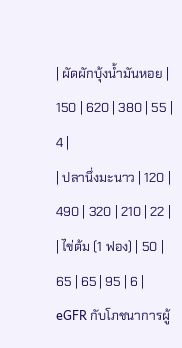| ผัดผักบุ้งน้ำมันหอย | 150 | 620 | 380 | 55 | 4 |
| ปลานึ่งมะนาว | 120 | 490 | 320 | 210 | 22 |
| ไข่ต้ม (1 ฟอง) | 50 | 65 | 65 | 95 | 6 |
eGFR กับโภชนาการผู้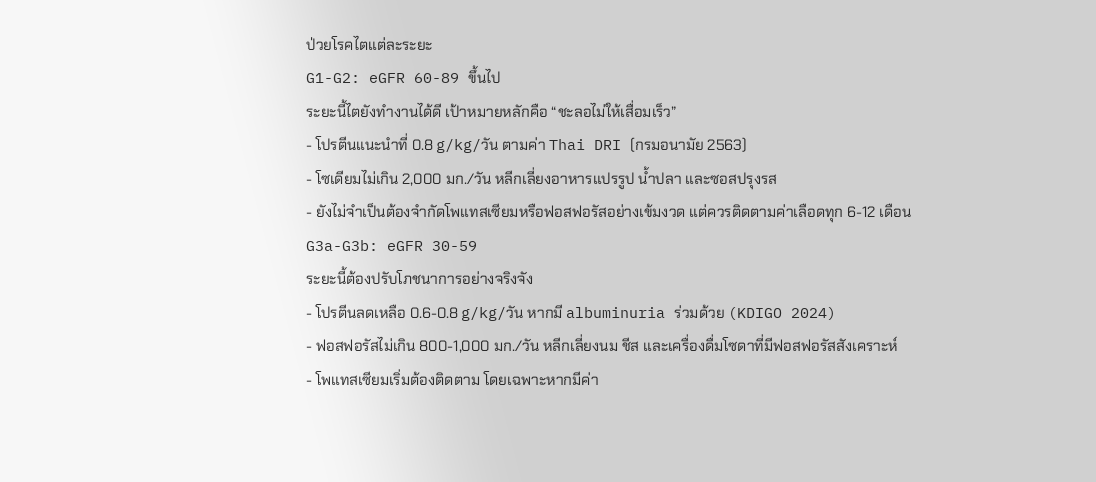ป่วยโรคไตแต่ละระยะ
G1-G2: eGFR 60-89 ขึ้นไป
ระยะนี้ไตยังทำงานได้ดี เป้าหมายหลักคือ “ชะลอไม่ให้เสื่อมเร็ว”
- โปรตีนแนะนำที่ 0.8 g/kg/วัน ตามค่า Thai DRI (กรมอนามัย 2563)
- โซเดียมไม่เกิน 2,000 มก./วัน หลีกเลี่ยงอาหารแปรรูป น้ำปลา และซอสปรุงรส
- ยังไม่จำเป็นต้องจำกัดโพแทสเซียมหรือฟอสฟอรัสอย่างเข้มงวด แต่ควรติดตามค่าเลือดทุก 6-12 เดือน
G3a-G3b: eGFR 30-59
ระยะนี้ต้องปรับโภชนาการอย่างจริงจัง
- โปรตีนลดเหลือ 0.6-0.8 g/kg/วัน หากมี albuminuria ร่วมด้วย (KDIGO 2024)
- ฟอสฟอรัสไม่เกิน 800-1,000 มก./วัน หลีกเลี่ยงนม ชีส และเครื่องดื่มโซดาที่มีฟอสฟอรัสสังเคราะห์
- โพแทสเซียมเริ่มต้องติดตาม โดยเฉพาะหากมีค่า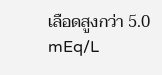เลือดสูงกว่า 5.0 mEq/L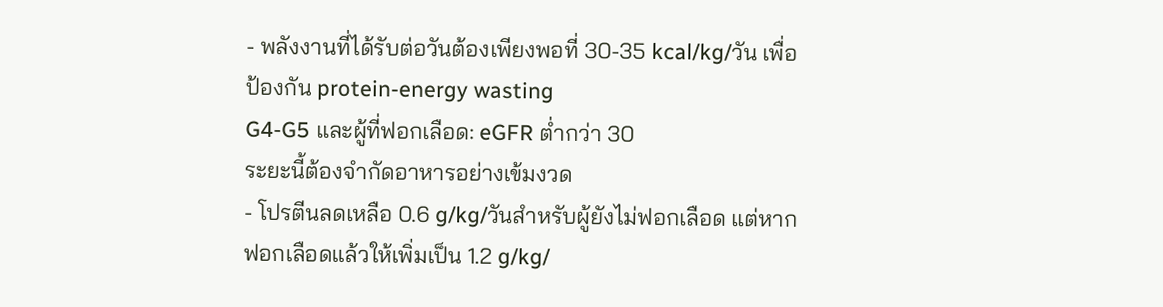- พลังงานที่ได้รับต่อวันต้องเพียงพอที่ 30-35 kcal/kg/วัน เพื่อป้องกัน protein-energy wasting
G4-G5 และผู้ที่ฟอกเลือด: eGFR ต่ำกว่า 30
ระยะนี้ต้องจำกัดอาหารอย่างเข้มงวด
- โปรตีนลดเหลือ 0.6 g/kg/วันสำหรับผู้ยังไม่ฟอกเลือด แต่หากฟอกเลือดแล้วให้เพิ่มเป็น 1.2 g/kg/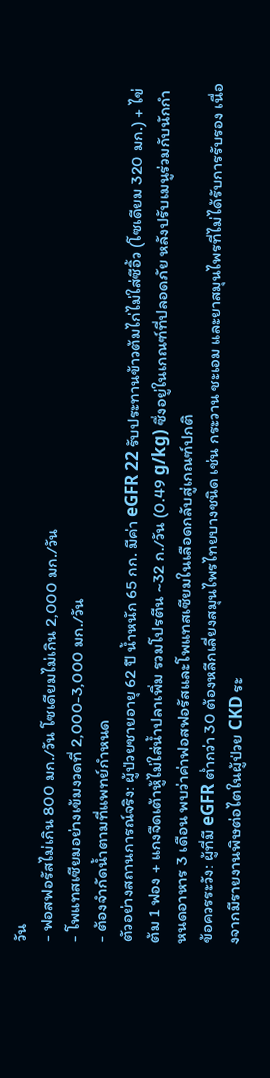วัน
- ฟอสฟอรัสไม่เกิน 800 มก./วัน โซเดียมไม่เกิน 2,000 มก./วัน
- โพแทสเซียมอย่างเข้มงวดที่ 2,000-3,000 มก./วัน
- ต้องจำกัดน้ำตามที่แพทย์กำหนด
ตัวอย่างสถานการณ์จริง: ผู้ป่วยชายอายุ 62 ปี น้ำหนัก 65 กก. มีค่า eGFR 22 รับประทานข้าวต้มไก่ไม่ใส่ซีอิ้ว (โซเดียม 320 มก.) + ไข่ต้ม 1 ฟอง + แกงจืดเต้าหู้ไม่ใส่น้ำปลาเพิ่ม รวมโปรตีน ~32 ก./วัน (0.49 g/kg) ซึ่งอยู่ในเกณฑ์ที่ปลอดภัย หลังปรับเมนูร่วมกับนักกำหนดอาหาร 3 เดือน พบว่าค่าฟอสฟอรัสและโพแทสเซียมในเลือดกลับสู่เกณฑ์ปกติ
ข้อควรระวัง: ผู้ที่มี eGFR ต่ำกว่า 30 ต้องหลีกเลี่ยงสมุนไพรไทยบางชนิด เช่น กระวาน ชะเอม และยาสมุนไพรที่ไม่ได้รับการรับรอง เนื่องจากมีรายงานพิษต่อไตในผู้ป่วย CKD ระ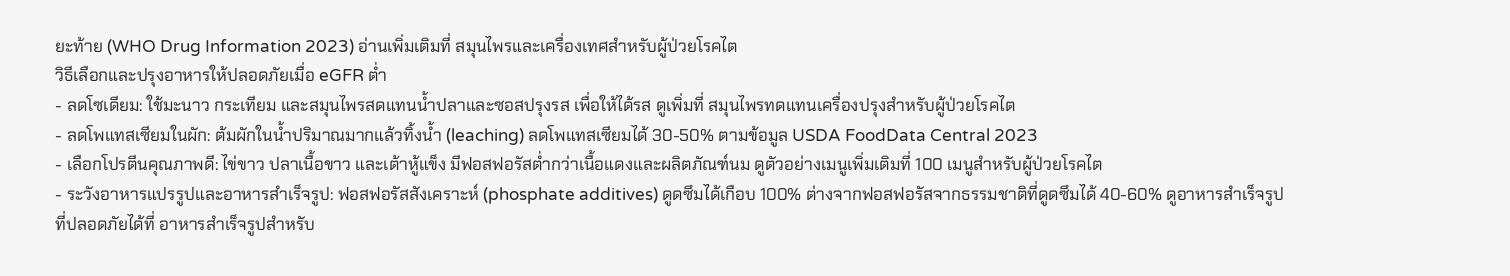ยะท้าย (WHO Drug Information 2023) อ่านเพิ่มเติมที่ สมุนไพรและเครื่องเทศสำหรับผู้ป่วยโรคไต
วิธีเลือกและปรุงอาหารให้ปลอดภัยเมื่อ eGFR ต่ำ
- ลดโซเดียม: ใช้มะนาว กระเทียม และสมุนไพรสดแทนน้ำปลาและซอสปรุงรส เพื่อให้ได้รส ดูเพิ่มที่ สมุนไพรทดแทนเครื่องปรุงสำหรับผู้ป่วยโรคไต
- ลดโพแทสเซียมในผัก: ต้มผักในน้ำปริมาณมากแล้วทิ้งน้ำ (leaching) ลดโพแทสเซียมได้ 30-50% ตามข้อมูล USDA FoodData Central 2023
- เลือกโปรตีนคุณภาพดี: ไข่ขาว ปลาเนื้อขาว และเต้าหู้แข็ง มีฟอสฟอรัสต่ำกว่าเนื้อแดงและผลิตภัณฑ์นม ดูตัวอย่างเมนูเพิ่มเติมที่ 100 เมนูสำหรับผู้ป่วยโรคไต
- ระวังอาหารแปรรูปและอาหารสำเร็จรูป: ฟอสฟอรัสสังเคราะห์ (phosphate additives) ดูดซึมได้เกือบ 100% ต่างจากฟอสฟอรัสจากธรรมชาติที่ดูดซึมได้ 40-60% ดูอาหารสำเร็จรูปที่ปลอดภัยได้ที่ อาหารสำเร็จรูปสำหรับ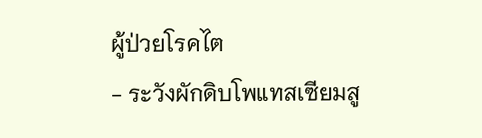ผู้ป่วยโรคไต
- ระวังผักดิบโพแทสเซียมสู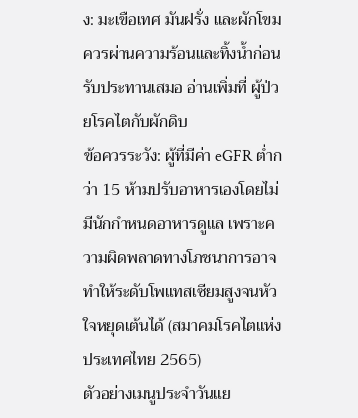ง: มะเขือเทศ มันฝรั่ง และผักโขม ควรผ่านความร้อนและทิ้งน้ำก่อนรับประทานเสมอ อ่านเพิ่มที่ ผู้ป่วยโรคไตกับผักดิบ
ข้อควรระวัง: ผู้ที่มีค่า eGFR ต่ำกว่า 15 ห้ามปรับอาหารเองโดยไม่มีนักกำหนดอาหารดูแล เพราะความผิดพลาดทางโภชนาการอาจทำให้ระดับโพแทสเซียมสูงจนหัวใจหยุดเต้นได้ (สมาคมโรคไตแห่งประเทศไทย 2565)
ตัวอย่างเมนูประจำวันแย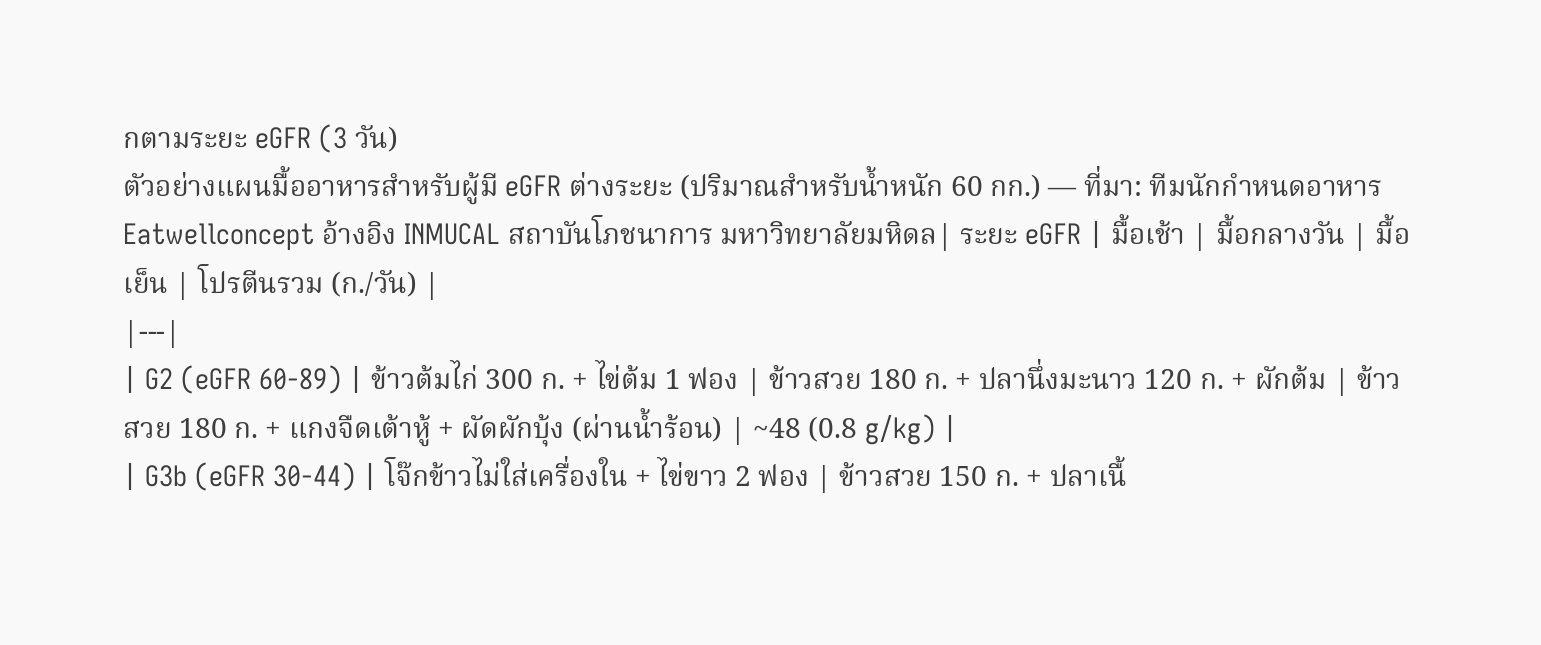กตามระยะ eGFR (3 วัน)
ตัวอย่างแผนมื้ออาหารสำหรับผู้มี eGFR ต่างระยะ (ปริมาณสำหรับน้ำหนัก 60 กก.) — ที่มา: ทีมนักกำหนดอาหาร Eatwellconcept อ้างอิง INMUCAL สถาบันโภชนาการ มหาวิทยาลัยมหิดล| ระยะ eGFR | มื้อเช้า | มื้อกลางวัน | มื้อเย็น | โปรตีนรวม (ก./วัน) |
|---|
| G2 (eGFR 60-89) | ข้าวต้มไก่ 300 ก. + ไข่ต้ม 1 ฟอง | ข้าวสวย 180 ก. + ปลานึ่งมะนาว 120 ก. + ผักต้ม | ข้าวสวย 180 ก. + แกงจืดเต้าหู้ + ผัดผักบุ้ง (ผ่านน้ำร้อน) | ~48 (0.8 g/kg) |
| G3b (eGFR 30-44) | โจ๊กข้าวไม่ใส่เครื่องใน + ไข่ขาว 2 ฟอง | ข้าวสวย 150 ก. + ปลาเนื้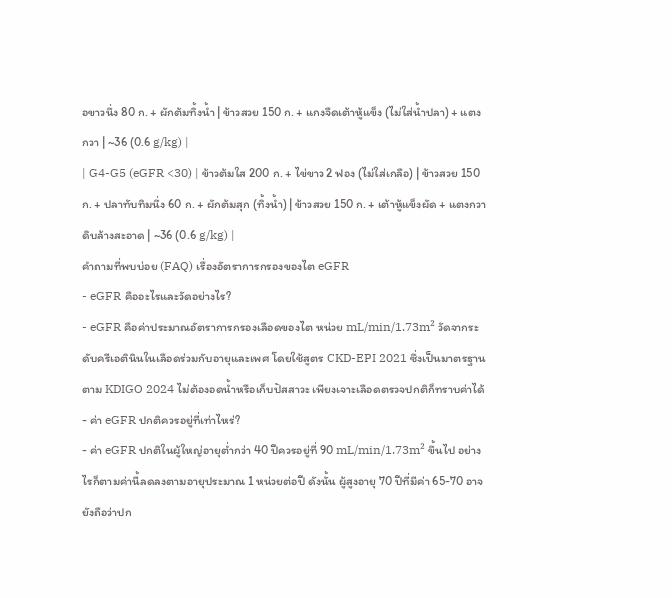อขาวนึ่ง 80 ก. + ผักต้มทิ้งน้ำ | ข้าวสวย 150 ก. + แกงจืดเต้าหู้แข็ง (ไม่ใส่น้ำปลา) + แตงกวา | ~36 (0.6 g/kg) |
| G4-G5 (eGFR <30) | ข้าวต้มใส 200 ก. + ไข่ขาว 2 ฟอง (ไม่ใส่เกลือ) | ข้าวสวย 150 ก. + ปลาทับทิมนึ่ง 60 ก. + ผักต้มสุก (ทิ้งน้ำ) | ข้าวสวย 150 ก. + เต้าหู้แข็งผัด + แตงกวาดิบล้างสะอาด | ~36 (0.6 g/kg) |
คำถามที่พบบ่อย (FAQ) เรื่องอัตราการกรองของไต eGFR
- eGFR คืออะไรและวัดอย่างไร?
- eGFR คือค่าประมาณอัตราการกรองเลือดของไต หน่วย mL/min/1.73m² วัดจากระดับครีเอตินินในเลือดร่วมกับอายุและเพศ โดยใช้สูตร CKD-EPI 2021 ซึ่งเป็นมาตรฐานตาม KDIGO 2024 ไม่ต้องอดน้ำหรือเก็บปัสสาวะ เพียงเจาะเลือดตรวจปกติก็ทราบค่าได้
- ค่า eGFR ปกติควรอยู่ที่เท่าไหร่?
- ค่า eGFR ปกติในผู้ใหญ่อายุต่ำกว่า 40 ปีควรอยู่ที่ 90 mL/min/1.73m² ขึ้นไป อย่างไรก็ตามค่านี้ลดลงตามอายุประมาณ 1 หน่วยต่อปี ดังนั้น ผู้สูงอายุ 70 ปีที่มีค่า 65-70 อาจยังถือว่าปก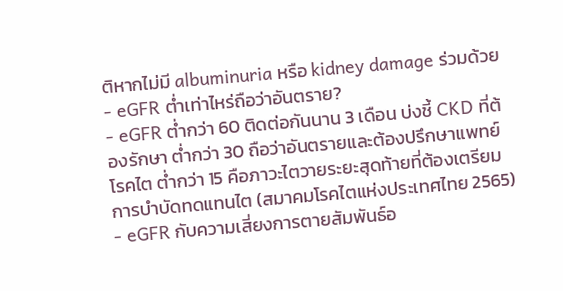ติหากไม่มี albuminuria หรือ kidney damage ร่วมด้วย
- eGFR ต่ำเท่าไหร่ถือว่าอันตราย?
- eGFR ต่ำกว่า 60 ติดต่อกันนาน 3 เดือน บ่งชี้ CKD ที่ต้องรักษา ต่ำกว่า 30 ถือว่าอันตรายและต้องปรึกษาแพทย์โรคไต ต่ำกว่า 15 คือภาวะไตวายระยะสุดท้ายที่ต้องเตรียมการบำบัดทดแทนไต (สมาคมโรคไตแห่งประเทศไทย 2565)
- eGFR กับความเสี่ยงการตายสัมพันธ์อ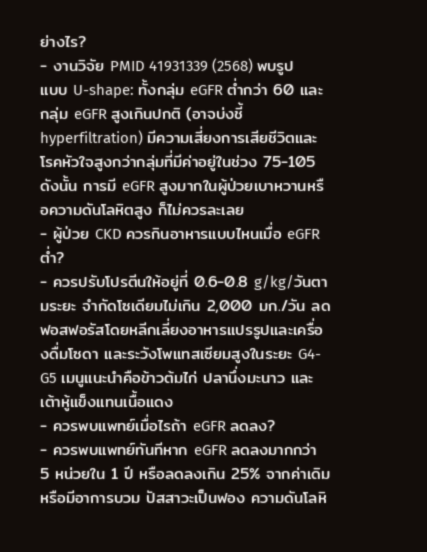ย่างไร?
- งานวิจัย PMID 41931339 (2568) พบรูปแบบ U-shape: ทั้งกลุ่ม eGFR ต่ำกว่า 60 และกลุ่ม eGFR สูงเกินปกติ (อาจบ่งชี้ hyperfiltration) มีความเสี่ยงการเสียชีวิตและโรคหัวใจสูงกว่ากลุ่มที่มีค่าอยู่ในช่วง 75-105 ดังนั้น การมี eGFR สูงมากในผู้ป่วยเบาหวานหรือความดันโลหิตสูง ก็ไม่ควรละเลย
- ผู้ป่วย CKD ควรกินอาหารแบบไหนเมื่อ eGFR ต่ำ?
- ควรปรับโปรตีนให้อยู่ที่ 0.6-0.8 g/kg/วันตามระยะ จำกัดโซเดียมไม่เกิน 2,000 มก./วัน ลดฟอสฟอรัสโดยหลีกเลี่ยงอาหารแปรรูปและเครื่องดื่มโซดา และระวังโพแทสเซียมสูงในระยะ G4-G5 เมนูแนะนำคือข้าวต้มไก่ ปลานึ่งมะนาว และเต้าหู้แข็งแทนเนื้อแดง
- ควรพบแพทย์เมื่อไรถ้า eGFR ลดลง?
- ควรพบแพทย์ทันทีหาก eGFR ลดลงมากกว่า 5 หน่วยใน 1 ปี หรือลดลงเกิน 25% จากค่าเดิม หรือมีอาการบวม ปัสสาวะเป็นฟอง ความดันโลหิ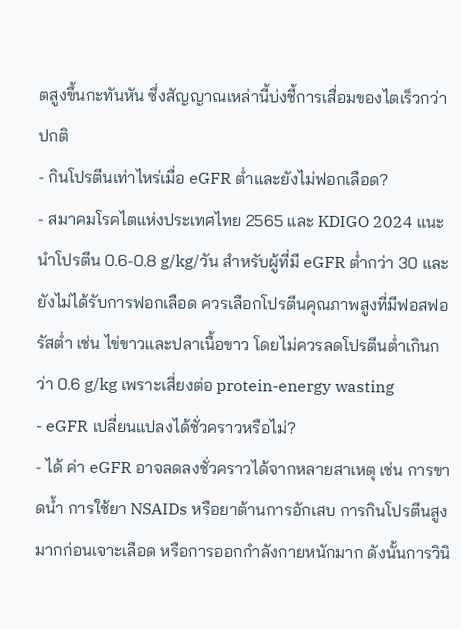ตสูงขึ้นกะทันหัน ซึ่งสัญญาณเหล่านี้บ่งชี้การเสื่อมของไตเร็วกว่าปกติ
- กินโปรตีนเท่าไหร่เมื่อ eGFR ต่ำและยังไม่ฟอกเลือด?
- สมาคมโรคไตแห่งประเทศไทย 2565 และ KDIGO 2024 แนะนำโปรตีน 0.6-0.8 g/kg/วัน สำหรับผู้ที่มี eGFR ต่ำกว่า 30 และยังไม่ได้รับการฟอกเลือด ควรเลือกโปรตีนคุณภาพสูงที่มีฟอสฟอรัสต่ำ เช่น ไข่ขาวและปลาเนื้อขาว โดยไม่ควรลดโปรตีนต่ำเกินกว่า 0.6 g/kg เพราะเสี่ยงต่อ protein-energy wasting
- eGFR เปลี่ยนแปลงได้ชั่วคราวหรือไม่?
- ได้ ค่า eGFR อาจลดลงชั่วคราวได้จากหลายสาเหตุ เช่น การขาดน้ำ การใช้ยา NSAIDs หรือยาต้านการอักเสบ การกินโปรตีนสูงมากก่อนเจาะเลือด หรือการออกกำลังกายหนักมาก ดังนั้นการวินิ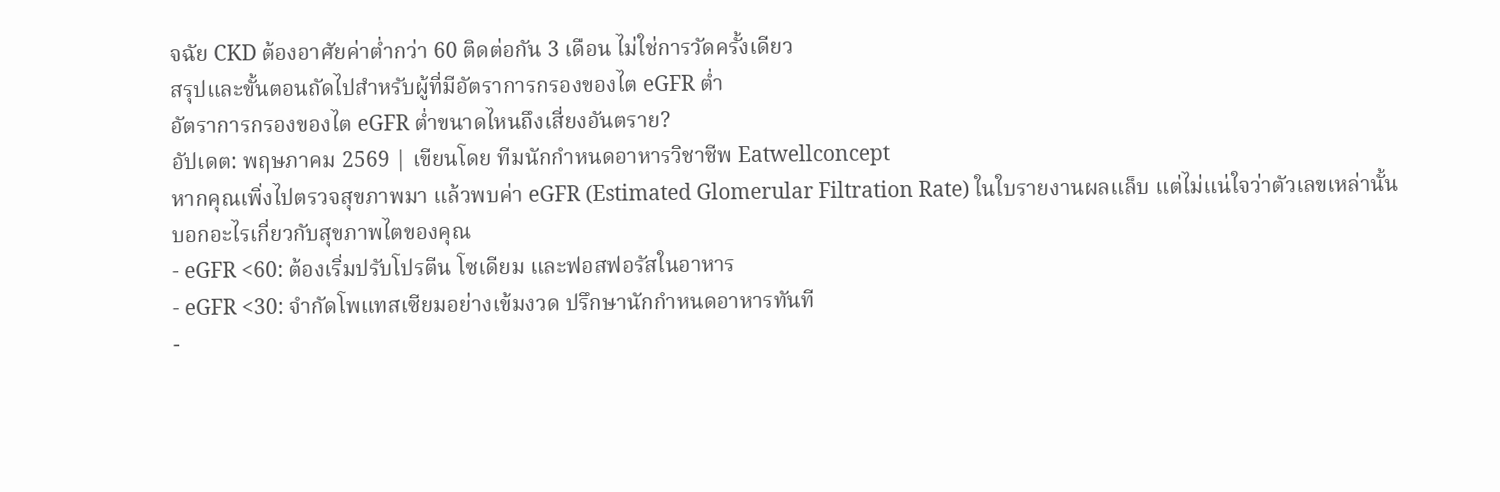จฉัย CKD ต้องอาศัยค่าต่ำกว่า 60 ติดต่อกัน 3 เดือน ไม่ใช่การวัดครั้งเดียว
สรุปและขั้นตอนถัดไปสำหรับผู้ที่มีอัตราการกรองของไต eGFR ต่ำ
อัตราการกรองของไต eGFR ต่ำขนาดไหนถึงเสี่ยงอันตราย?
อัปเดต: พฤษภาคม 2569 | เขียนโดย ทีมนักกำหนดอาหารวิชาชีพ Eatwellconcept
หากคุณเพิ่งไปตรวจสุขภาพมา แล้วพบค่า eGFR (Estimated Glomerular Filtration Rate) ในใบรายงานผลแล็บ แต่ไม่แน่ใจว่าตัวเลขเหล่านั้นบอกอะไรเกี่ยวกับสุขภาพไตของคุณ
- eGFR <60: ต้องเริ่มปรับโปรตีน โซเดียม และฟอสฟอรัสในอาหาร
- eGFR <30: จำกัดโพแทสเซียมอย่างเข้มงวด ปรึกษานักกำหนดอาหารทันที
-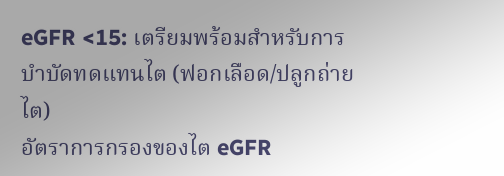eGFR <15: เตรียมพร้อมสำหรับการบำบัดทดแทนไต (ฟอกเลือด/ปลูกถ่ายไต)
อัตราการกรองของไต eGFR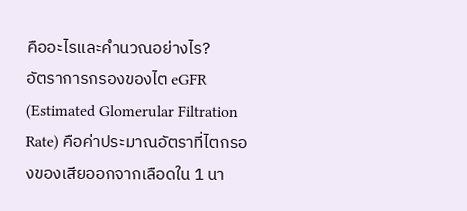คืออะไรและคำนวณอย่างไร?
อัตราการกรองของไต eGFR (Estimated Glomerular Filtration Rate) คือค่าประมาณอัตราที่ไตกรองของเสียออกจากเลือดใน 1 นา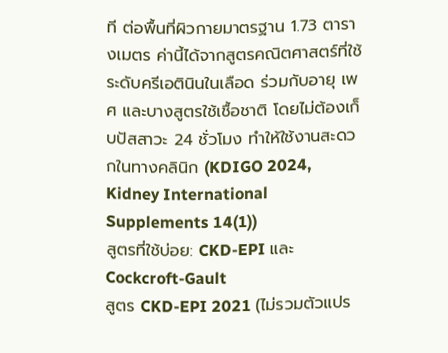ที ต่อพื้นที่ผิวกายมาตรฐาน 1.73 ตารางเมตร ค่านี้ได้จากสูตรคณิตศาสตร์ที่ใช้ระดับครีเอตินินในเลือด ร่วมกับอายุ เพศ และบางสูตรใช้เชื้อชาติ โดยไม่ต้องเก็บปัสสาวะ 24 ชั่วโมง ทำให้ใช้งานสะดวกในทางคลินิก (KDIGO 2024, Kidney International Supplements 14(1))
สูตรที่ใช้บ่อย: CKD-EPI และ Cockcroft-Gault
สูตร CKD-EPI 2021 (ไม่รวมตัวแปร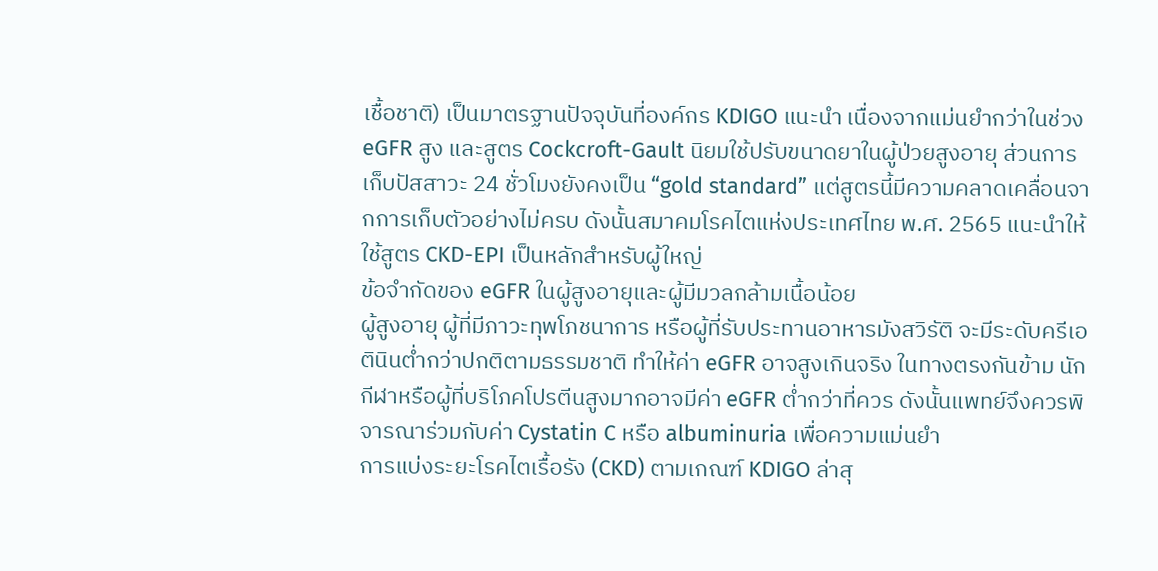เชื้อชาติ) เป็นมาตรฐานปัจจุบันที่องค์กร KDIGO แนะนำ เนื่องจากแม่นยำกว่าในช่วง eGFR สูง และสูตร Cockcroft-Gault นิยมใช้ปรับขนาดยาในผู้ป่วยสูงอายุ ส่วนการเก็บปัสสาวะ 24 ชั่วโมงยังคงเป็น “gold standard” แต่สูตรนี้มีความคลาดเคลื่อนจากการเก็บตัวอย่างไม่ครบ ดังนั้นสมาคมโรคไตแห่งประเทศไทย พ.ศ. 2565 แนะนำให้ใช้สูตร CKD-EPI เป็นหลักสำหรับผู้ใหญ่
ข้อจำกัดของ eGFR ในผู้สูงอายุและผู้มีมวลกล้ามเนื้อน้อย
ผู้สูงอายุ ผู้ที่มีภาวะทุพโภชนาการ หรือผู้ที่รับประทานอาหารมังสวิรัติ จะมีระดับครีเอตินินต่ำกว่าปกติตามธรรมชาติ ทำให้ค่า eGFR อาจสูงเกินจริง ในทางตรงกันข้าม นักกีฬาหรือผู้ที่บริโภคโปรตีนสูงมากอาจมีค่า eGFR ต่ำกว่าที่ควร ดังนั้นแพทย์จึงควรพิจารณาร่วมกับค่า Cystatin C หรือ albuminuria เพื่อความแม่นยำ
การแบ่งระยะโรคไตเรื้อรัง (CKD) ตามเกณฑ์ KDIGO ล่าสุ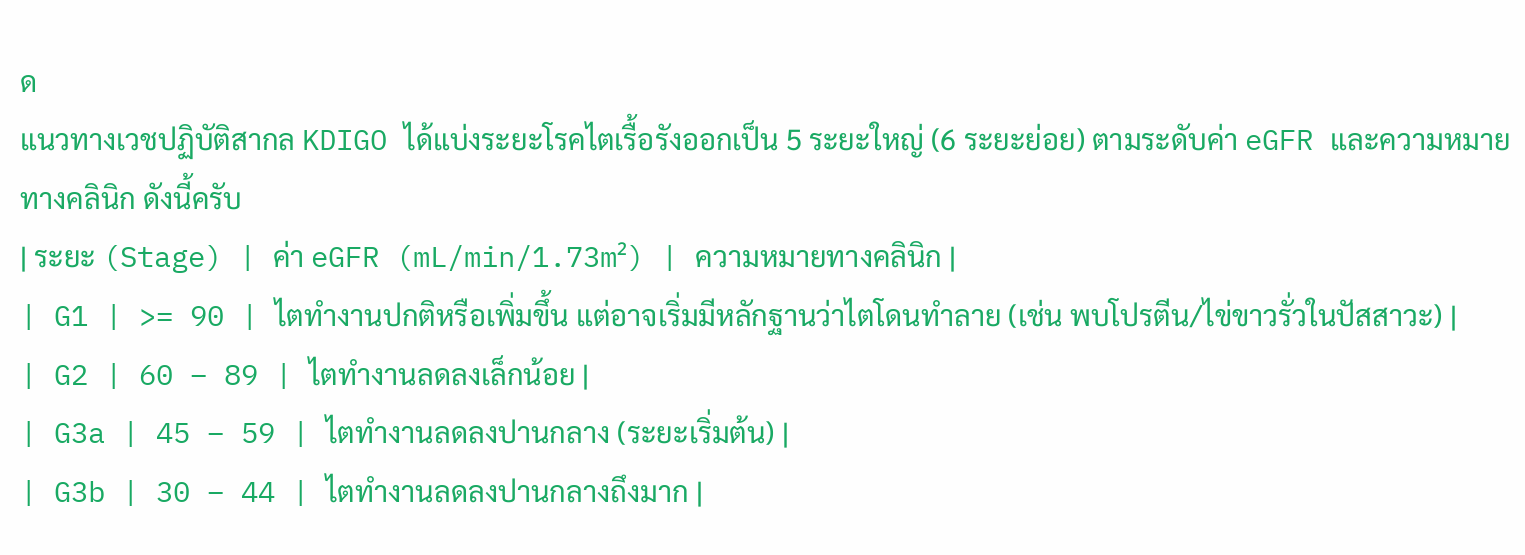ด
แนวทางเวชปฏิบัติสากล KDIGO ได้แบ่งระยะโรคไตเรื้อรังออกเป็น 5 ระยะใหญ่ (6 ระยะย่อย) ตามระดับค่า eGFR และความหมายทางคลินิก ดังนี้ครับ
| ระยะ (Stage) | ค่า eGFR (mL/min/1.73m²) | ความหมายทางคลินิก |
| G1 | >= 90 | ไตทำงานปกติหรือเพิ่มขึ้น แต่อาจเริ่มมีหลักฐานว่าไตโดนทำลาย (เช่น พบโปรตีน/ไข่ขาวรั่วในปัสสาวะ) |
| G2 | 60 – 89 | ไตทำงานลดลงเล็กน้อย |
| G3a | 45 – 59 | ไตทำงานลดลงปานกลาง (ระยะเริ่มต้น) |
| G3b | 30 – 44 | ไตทำงานลดลงปานกลางถึงมาก |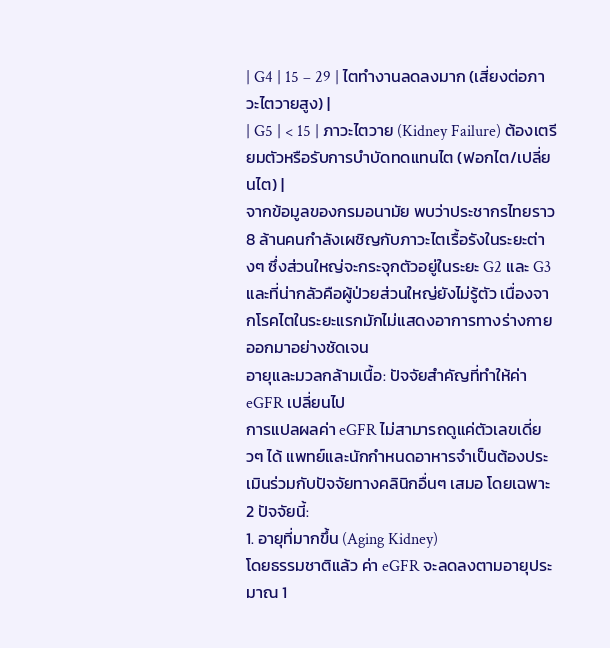| G4 | 15 – 29 | ไตทำงานลดลงมาก (เสี่ยงต่อภาวะไตวายสูง) |
| G5 | < 15 | ภาวะไตวาย (Kidney Failure) ต้องเตรียมตัวหรือรับการบำบัดทดแทนไต (ฟอกไต/เปลี่ยนไต) |
จากข้อมูลของกรมอนามัย พบว่าประชากรไทยราว 8 ล้านคนกำลังเผชิญกับภาวะไตเรื้อรังในระยะต่างๆ ซึ่งส่วนใหญ่จะกระจุกตัวอยู่ในระยะ G2 และ G3 และที่น่ากลัวคือผู้ป่วยส่วนใหญ่ยังไม่รู้ตัว เนื่องจากโรคไตในระยะแรกมักไม่แสดงอาการทางร่างกายออกมาอย่างชัดเจน
อายุและมวลกล้ามเนื้อ: ปัจจัยสำคัญที่ทำให้ค่า eGFR เปลี่ยนไป
การแปลผลค่า eGFR ไม่สามารถดูแค่ตัวเลขเดี่ยวๆ ได้ แพทย์และนักกำหนดอาหารจำเป็นต้องประเมินร่วมกับปัจจัยทางคลินิกอื่นๆ เสมอ โดยเฉพาะ 2 ปัจจัยนี้:
1. อายุที่มากขึ้น (Aging Kidney)
โดยธรรมชาติแล้ว ค่า eGFR จะลดลงตามอายุประมาณ 1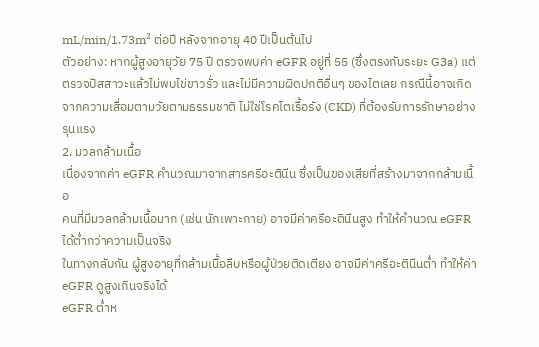mL/min/1.73m² ต่อปี หลังจากอายุ 40 ปีเป็นต้นไป
ตัวอย่าง: หากผู้สูงอายุวัย 75 ปี ตรวจพบค่า eGFR อยู่ที่ 55 (ซึ่งตรงกับระยะ G3a) แต่ตรวจปัสสาวะแล้วไม่พบไข่ขาวรั่ว และไม่มีความผิดปกติอื่นๆ ของไตเลย กรณีนี้อาจเกิดจากความเสื่อมตามวัยตามธรรมชาติ ไม่ใช่โรคไตเรื้อรัง (CKD) ที่ต้องรับการรักษาอย่างรุนแรง
2. มวลกล้ามเนื้อ
เนื่องจากค่า eGFR คำนวณมาจากสารครีอะตินีน ซึ่งเป็นของเสียที่สร้างมาจากกล้ามเนื้อ
คนที่มีมวลกล้ามเนื้อมาก (เช่น นักเพาะกาย) อาจมีค่าครีอะตินีนสูง ทำให้คำนวณ eGFR ได้ต่ำกว่าความเป็นจริง
ในทางกลับกัน ผู้สูงอายุที่กล้ามเนื้อลีบหรือผู้ป่วยติดเตียง อาจมีค่าครีอะตินีนต่ำ ทำให้ค่า eGFR ดูสูงเกินจริงได้
eGFR ต่ำห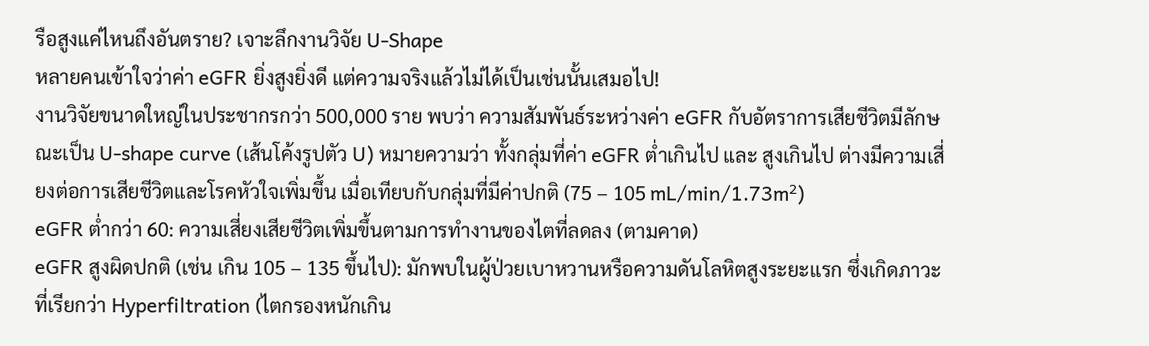รือสูงแค่ไหนถึงอันตราย? เจาะลึกงานวิจัย U-Shape
หลายคนเข้าใจว่าค่า eGFR ยิ่งสูงยิ่งดี แต่ความจริงแล้วไม่ได้เป็นเช่นนั้นเสมอไป!
งานวิจัยขนาดใหญ่ในประชากรกว่า 500,000 ราย พบว่า ความสัมพันธ์ระหว่างค่า eGFR กับอัตราการเสียชีวิตมีลักษณะเป็น U-shape curve (เส้นโค้งรูปตัว U) หมายความว่า ทั้งกลุ่มที่ค่า eGFR ต่ำเกินไป และ สูงเกินไป ต่างมีความเสี่ยงต่อการเสียชีวิตและโรคหัวใจเพิ่มขึ้น เมื่อเทียบกับกลุ่มที่มีค่าปกติ (75 – 105 mL/min/1.73m²)
eGFR ต่ำกว่า 60: ความเสี่ยงเสียชีวิตเพิ่มขึ้นตามการทำงานของไตที่ลดลง (ตามคาด)
eGFR สูงผิดปกติ (เช่น เกิน 105 – 135 ขึ้นไป): มักพบในผู้ป่วยเบาหวานหรือความดันโลหิตสูงระยะแรก ซึ่งเกิดภาวะที่เรียกว่า Hyperfiltration (ไตกรองหนักเกิน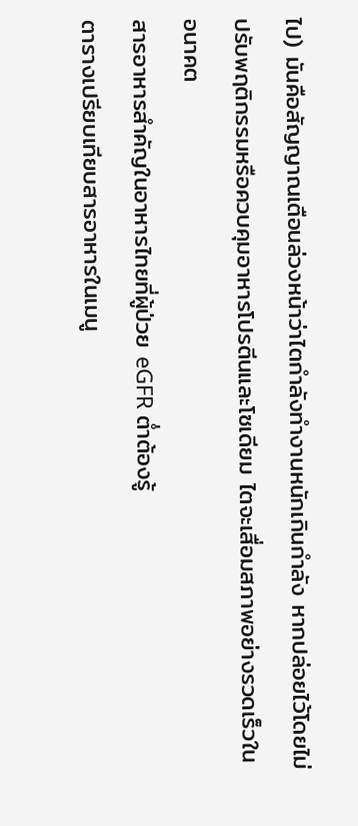ไป) มันคือสัญญาณเตือนล่วงหน้าว่าไตกำลังทำงานหนักเกินกำลัง หากปล่อยไว้โดยไม่ปรับพฤติกรรมหรือควบคุมอาหารโปรตีนและโซเดียม ไตจะเสื่อมสภาพอย่างรวดเร็วในอนาคต
สารอาหารสำคัญในอาหารไทยที่ผู้ป่วย eGFR ต่ำต้องรู้
ตารางเปรียบเทียบสารอาหารในเมนู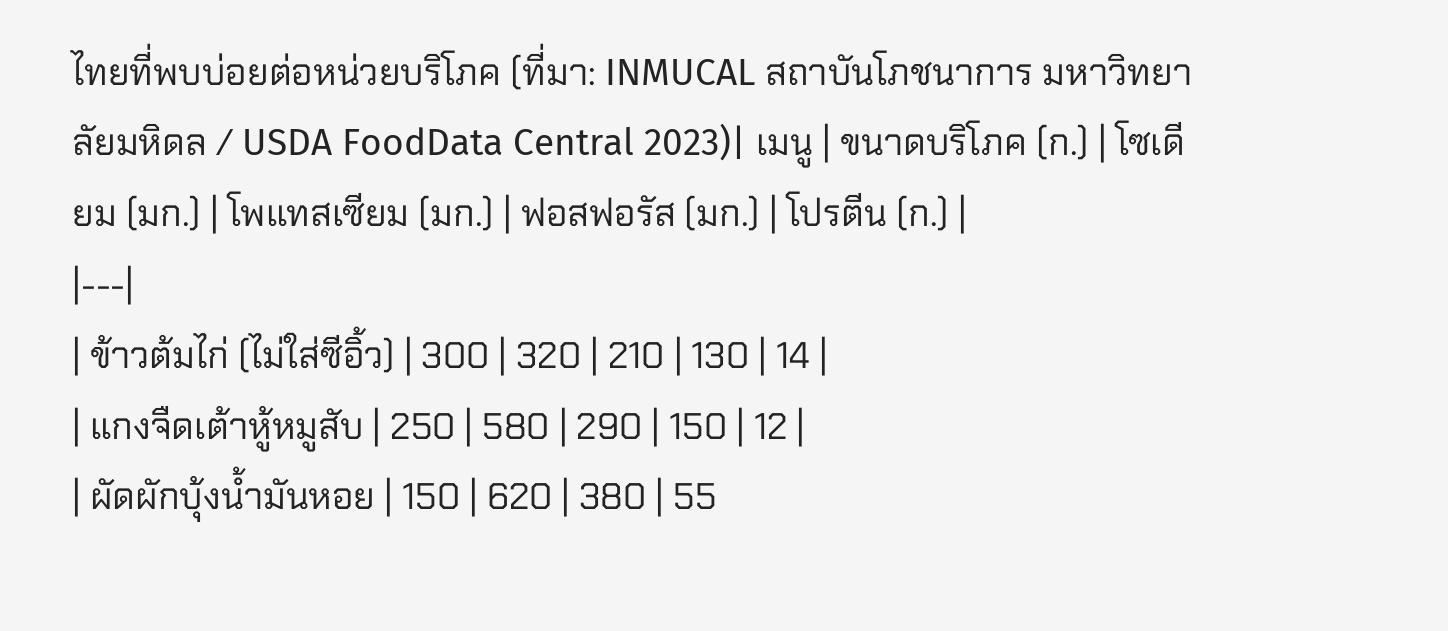ไทยที่พบบ่อยต่อหน่วยบริโภค (ที่มา: INMUCAL สถาบันโภชนาการ มหาวิทยาลัยมหิดล / USDA FoodData Central 2023)| เมนู | ขนาดบริโภค (ก.) | โซเดียม (มก.) | โพแทสเซียม (มก.) | ฟอสฟอรัส (มก.) | โปรตีน (ก.) |
|---|
| ข้าวต้มไก่ (ไม่ใส่ซีอิ้ว) | 300 | 320 | 210 | 130 | 14 |
| แกงจืดเต้าหู้หมูสับ | 250 | 580 | 290 | 150 | 12 |
| ผัดผักบุ้งน้ำมันหอย | 150 | 620 | 380 | 55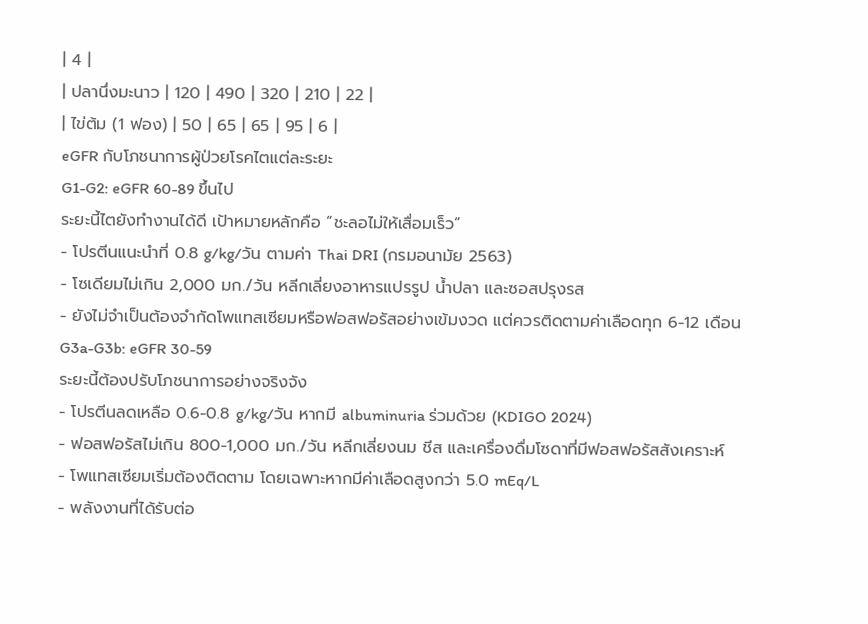| 4 |
| ปลานึ่งมะนาว | 120 | 490 | 320 | 210 | 22 |
| ไข่ต้ม (1 ฟอง) | 50 | 65 | 65 | 95 | 6 |
eGFR กับโภชนาการผู้ป่วยโรคไตแต่ละระยะ
G1-G2: eGFR 60-89 ขึ้นไป
ระยะนี้ไตยังทำงานได้ดี เป้าหมายหลักคือ “ชะลอไม่ให้เสื่อมเร็ว”
- โปรตีนแนะนำที่ 0.8 g/kg/วัน ตามค่า Thai DRI (กรมอนามัย 2563)
- โซเดียมไม่เกิน 2,000 มก./วัน หลีกเลี่ยงอาหารแปรรูป น้ำปลา และซอสปรุงรส
- ยังไม่จำเป็นต้องจำกัดโพแทสเซียมหรือฟอสฟอรัสอย่างเข้มงวด แต่ควรติดตามค่าเลือดทุก 6-12 เดือน
G3a-G3b: eGFR 30-59
ระยะนี้ต้องปรับโภชนาการอย่างจริงจัง
- โปรตีนลดเหลือ 0.6-0.8 g/kg/วัน หากมี albuminuria ร่วมด้วย (KDIGO 2024)
- ฟอสฟอรัสไม่เกิน 800-1,000 มก./วัน หลีกเลี่ยงนม ชีส และเครื่องดื่มโซดาที่มีฟอสฟอรัสสังเคราะห์
- โพแทสเซียมเริ่มต้องติดตาม โดยเฉพาะหากมีค่าเลือดสูงกว่า 5.0 mEq/L
- พลังงานที่ได้รับต่อ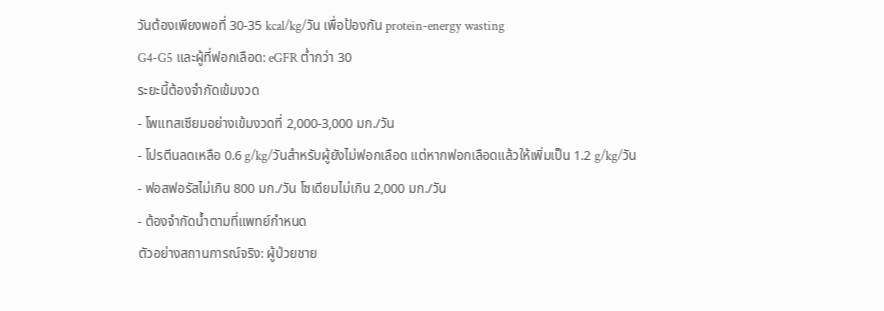วันต้องเพียงพอที่ 30-35 kcal/kg/วัน เพื่อป้องกัน protein-energy wasting
G4-G5 และผู้ที่ฟอกเลือด: eGFR ต่ำกว่า 30
ระยะนี้ต้องจำกัดเข้มงวด
- โพแทสเซียมอย่างเข้มงวดที่ 2,000-3,000 มก./วัน
- โปรตีนลดเหลือ 0.6 g/kg/วันสำหรับผู้ยังไม่ฟอกเลือด แต่หากฟอกเลือดแล้วให้เพิ่มเป็น 1.2 g/kg/วัน
- ฟอสฟอรัสไม่เกิน 800 มก./วัน โซเดียมไม่เกิน 2,000 มก./วัน
- ต้องจำกัดน้ำตามที่แพทย์กำหนด
ตัวอย่างสถานการณ์จริง: ผู้ป่วยชาย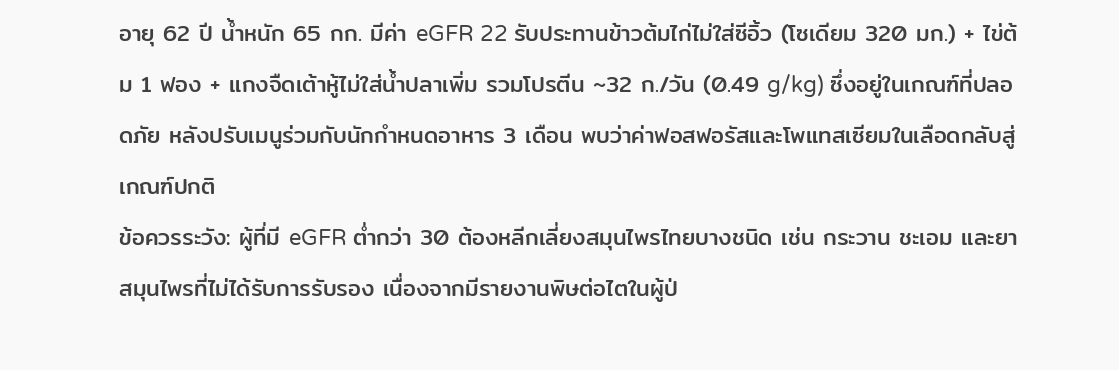อายุ 62 ปี น้ำหนัก 65 กก. มีค่า eGFR 22 รับประทานข้าวต้มไก่ไม่ใส่ซีอิ้ว (โซเดียม 320 มก.) + ไข่ต้ม 1 ฟอง + แกงจืดเต้าหู้ไม่ใส่น้ำปลาเพิ่ม รวมโปรตีน ~32 ก./วัน (0.49 g/kg) ซึ่งอยู่ในเกณฑ์ที่ปลอดภัย หลังปรับเมนูร่วมกับนักกำหนดอาหาร 3 เดือน พบว่าค่าฟอสฟอรัสและโพแทสเซียมในเลือดกลับสู่เกณฑ์ปกติ
ข้อควรระวัง: ผู้ที่มี eGFR ต่ำกว่า 30 ต้องหลีกเลี่ยงสมุนไพรไทยบางชนิด เช่น กระวาน ชะเอม และยาสมุนไพรที่ไม่ได้รับการรับรอง เนื่องจากมีรายงานพิษต่อไตในผู้ป่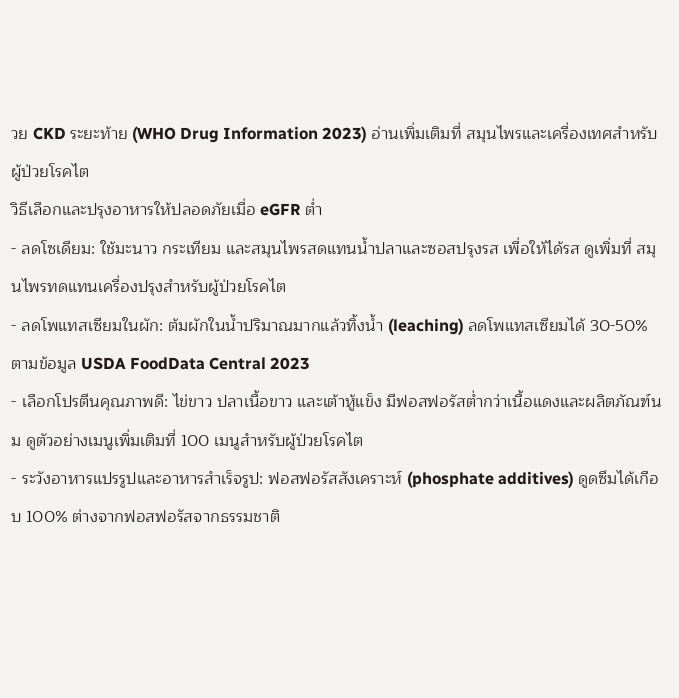วย CKD ระยะท้าย (WHO Drug Information 2023) อ่านเพิ่มเติมที่ สมุนไพรและเครื่องเทศสำหรับผู้ป่วยโรคไต
วิธีเลือกและปรุงอาหารให้ปลอดภัยเมื่อ eGFR ต่ำ
- ลดโซเดียม: ใช้มะนาว กระเทียม และสมุนไพรสดแทนน้ำปลาและซอสปรุงรส เพื่อให้ได้รส ดูเพิ่มที่ สมุนไพรทดแทนเครื่องปรุงสำหรับผู้ป่วยโรคไต
- ลดโพแทสเซียมในผัก: ต้มผักในน้ำปริมาณมากแล้วทิ้งน้ำ (leaching) ลดโพแทสเซียมได้ 30-50% ตามข้อมูล USDA FoodData Central 2023
- เลือกโปรตีนคุณภาพดี: ไข่ขาว ปลาเนื้อขาว และเต้าหู้แข็ง มีฟอสฟอรัสต่ำกว่าเนื้อแดงและผลิตภัณฑ์นม ดูตัวอย่างเมนูเพิ่มเติมที่ 100 เมนูสำหรับผู้ป่วยโรคไต
- ระวังอาหารแปรรูปและอาหารสำเร็จรูป: ฟอสฟอรัสสังเคราะห์ (phosphate additives) ดูดซึมได้เกือบ 100% ต่างจากฟอสฟอรัสจากธรรมชาติ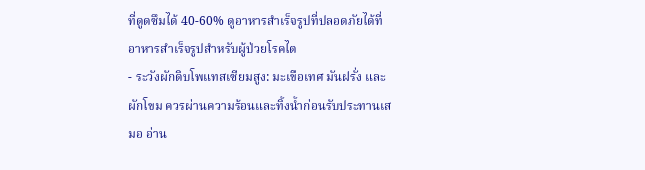ที่ดูดซึมได้ 40-60% ดูอาหารสำเร็จรูปที่ปลอดภัยได้ที่ อาหารสำเร็จรูปสำหรับผู้ป่วยโรคไต
- ระวังผักดิบโพแทสเซียมสูง: มะเขือเทศ มันฝรั่ง และผักโขม ควรผ่านความร้อนและทิ้งน้ำก่อนรับประทานเสมอ อ่าน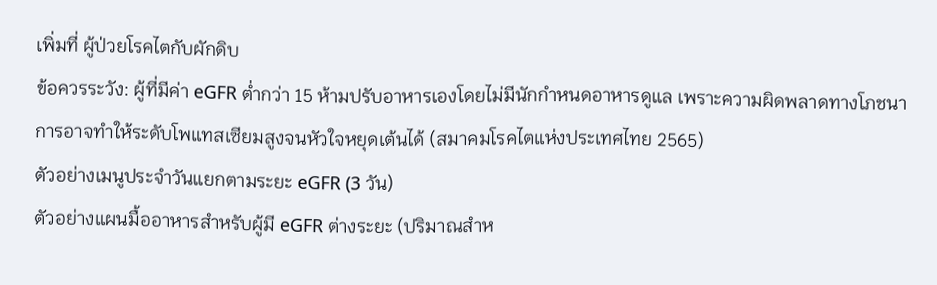เพิ่มที่ ผู้ป่วยโรคไตกับผักดิบ
ข้อควรระวัง: ผู้ที่มีค่า eGFR ต่ำกว่า 15 ห้ามปรับอาหารเองโดยไม่มีนักกำหนดอาหารดูแล เพราะความผิดพลาดทางโภชนาการอาจทำให้ระดับโพแทสเซียมสูงจนหัวใจหยุดเต้นได้ (สมาคมโรคไตแห่งประเทศไทย 2565)
ตัวอย่างเมนูประจำวันแยกตามระยะ eGFR (3 วัน)
ตัวอย่างแผนมื้ออาหารสำหรับผู้มี eGFR ต่างระยะ (ปริมาณสำห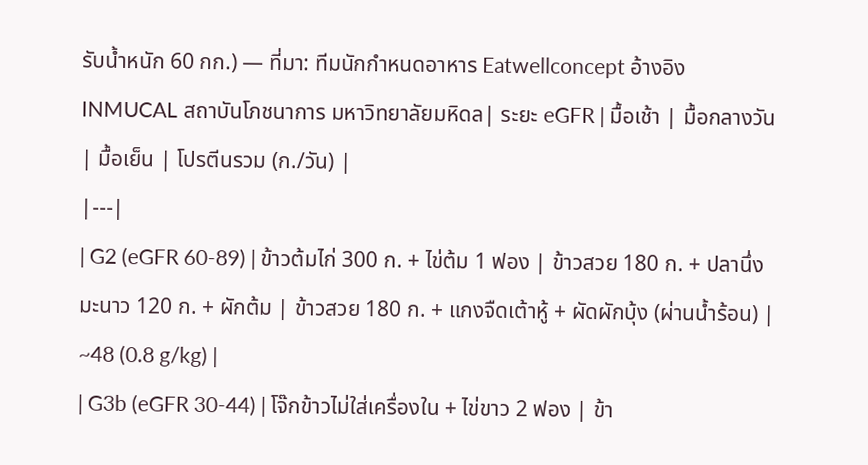รับน้ำหนัก 60 กก.) — ที่มา: ทีมนักกำหนดอาหาร Eatwellconcept อ้างอิง INMUCAL สถาบันโภชนาการ มหาวิทยาลัยมหิดล| ระยะ eGFR | มื้อเช้า | มื้อกลางวัน | มื้อเย็น | โปรตีนรวม (ก./วัน) |
|---|
| G2 (eGFR 60-89) | ข้าวต้มไก่ 300 ก. + ไข่ต้ม 1 ฟอง | ข้าวสวย 180 ก. + ปลานึ่งมะนาว 120 ก. + ผักต้ม | ข้าวสวย 180 ก. + แกงจืดเต้าหู้ + ผัดผักบุ้ง (ผ่านน้ำร้อน) | ~48 (0.8 g/kg) |
| G3b (eGFR 30-44) | โจ๊กข้าวไม่ใส่เครื่องใน + ไข่ขาว 2 ฟอง | ข้า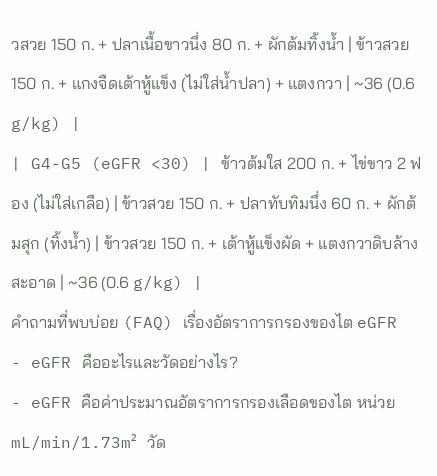วสวย 150 ก. + ปลาเนื้อขาวนึ่ง 80 ก. + ผักต้มทิ้งน้ำ | ข้าวสวย 150 ก. + แกงจืดเต้าหู้แข็ง (ไม่ใส่น้ำปลา) + แตงกวา | ~36 (0.6 g/kg) |
| G4-G5 (eGFR <30) | ข้าวต้มใส 200 ก. + ไข่ขาว 2 ฟอง (ไม่ใส่เกลือ) | ข้าวสวย 150 ก. + ปลาทับทิมนึ่ง 60 ก. + ผักต้มสุก (ทิ้งน้ำ) | ข้าวสวย 150 ก. + เต้าหู้แข็งผัด + แตงกวาดิบล้างสะอาด | ~36 (0.6 g/kg) |
คำถามที่พบบ่อย (FAQ) เรื่องอัตราการกรองของไต eGFR
- eGFR คืออะไรและวัดอย่างไร?
- eGFR คือค่าประมาณอัตราการกรองเลือดของไต หน่วย mL/min/1.73m² วัด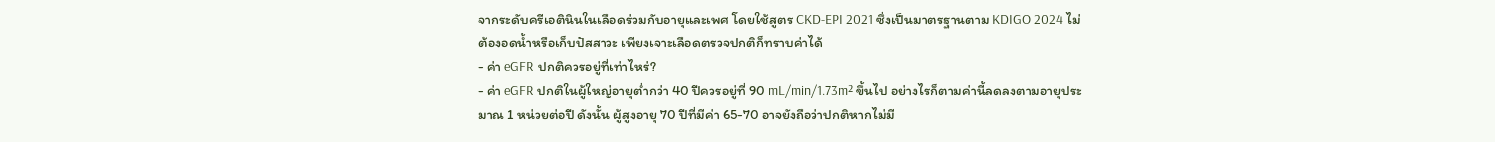จากระดับครีเอตินินในเลือดร่วมกับอายุและเพศ โดยใช้สูตร CKD-EPI 2021 ซึ่งเป็นมาตรฐานตาม KDIGO 2024 ไม่ต้องอดน้ำหรือเก็บปัสสาวะ เพียงเจาะเลือดตรวจปกติก็ทราบค่าได้
- ค่า eGFR ปกติควรอยู่ที่เท่าไหร่?
- ค่า eGFR ปกติในผู้ใหญ่อายุต่ำกว่า 40 ปีควรอยู่ที่ 90 mL/min/1.73m² ขึ้นไป อย่างไรก็ตามค่านี้ลดลงตามอายุประมาณ 1 หน่วยต่อปี ดังนั้น ผู้สูงอายุ 70 ปีที่มีค่า 65-70 อาจยังถือว่าปกติหากไม่มี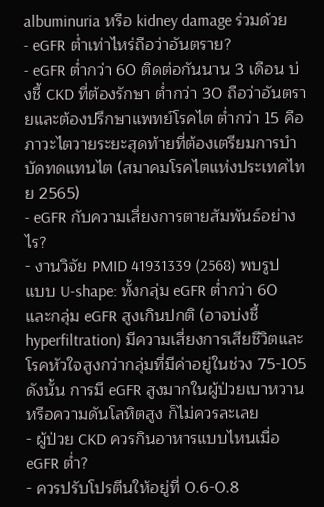albuminuria หรือ kidney damage ร่วมด้วย
- eGFR ต่ำเท่าไหร่ถือว่าอันตราย?
- eGFR ต่ำกว่า 60 ติดต่อกันนาน 3 เดือน บ่งชี้ CKD ที่ต้องรักษา ต่ำกว่า 30 ถือว่าอันตรายและต้องปรึกษาแพทย์โรคไต ต่ำกว่า 15 คือภาวะไตวายระยะสุดท้ายที่ต้องเตรียมการบำบัดทดแทนไต (สมาคมโรคไตแห่งประเทศไทย 2565)
- eGFR กับความเสี่ยงการตายสัมพันธ์อย่างไร?
- งานวิจัย PMID 41931339 (2568) พบรูปแบบ U-shape: ทั้งกลุ่ม eGFR ต่ำกว่า 60 และกลุ่ม eGFR สูงเกินปกติ (อาจบ่งชี้ hyperfiltration) มีความเสี่ยงการเสียชีวิตและโรคหัวใจสูงกว่ากลุ่มที่มีค่าอยู่ในช่วง 75-105 ดังนั้น การมี eGFR สูงมากในผู้ป่วยเบาหวานหรือความดันโลหิตสูง ก็ไม่ควรละเลย
- ผู้ป่วย CKD ควรกินอาหารแบบไหนเมื่อ eGFR ต่ำ?
- ควรปรับโปรตีนให้อยู่ที่ 0.6-0.8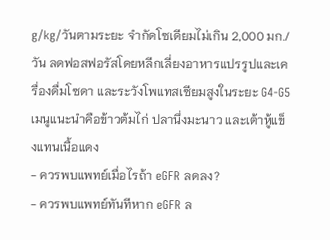g/kg/วันตามระยะ จำกัดโซเดียมไม่เกิน 2,000 มก./วัน ลดฟอสฟอรัสโดยหลีกเลี่ยงอาหารแปรรูปและเครื่องดื่มโซดา และระวังโพแทสเซียมสูงในระยะ G4-G5 เมนูแนะนำคือข้าวต้มไก่ ปลานึ่งมะนาว และเต้าหู้แข็งแทนเนื้อแดง
- ควรพบแพทย์เมื่อไรถ้า eGFR ลดลง?
- ควรพบแพทย์ทันทีหาก eGFR ล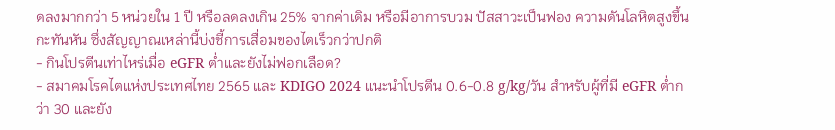ดลงมากกว่า 5 หน่วยใน 1 ปี หรือลดลงเกิน 25% จากค่าเดิม หรือมีอาการบวม ปัสสาวะเป็นฟอง ความดันโลหิตสูงขึ้นกะทันหัน ซึ่งสัญญาณเหล่านี้บ่งชี้การเสื่อมของไตเร็วกว่าปกติ
- กินโปรตีนเท่าไหร่เมื่อ eGFR ต่ำและยังไม่ฟอกเลือด?
- สมาคมโรคไตแห่งประเทศไทย 2565 และ KDIGO 2024 แนะนำโปรตีน 0.6-0.8 g/kg/วัน สำหรับผู้ที่มี eGFR ต่ำกว่า 30 และยัง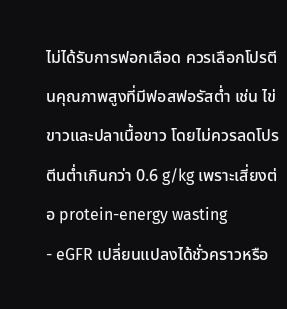ไม่ได้รับการฟอกเลือด ควรเลือกโปรตีนคุณภาพสูงที่มีฟอสฟอรัสต่ำ เช่น ไข่ขาวและปลาเนื้อขาว โดยไม่ควรลดโปรตีนต่ำเกินกว่า 0.6 g/kg เพราะเสี่ยงต่อ protein-energy wasting
- eGFR เปลี่ยนแปลงได้ชั่วคราวหรือ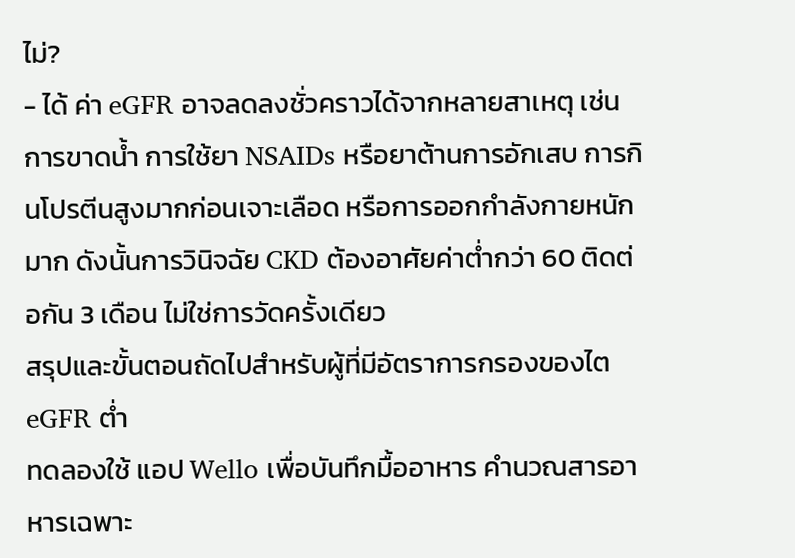ไม่?
- ได้ ค่า eGFR อาจลดลงชั่วคราวได้จากหลายสาเหตุ เช่น การขาดน้ำ การใช้ยา NSAIDs หรือยาต้านการอักเสบ การกินโปรตีนสูงมากก่อนเจาะเลือด หรือการออกกำลังกายหนักมาก ดังนั้นการวินิจฉัย CKD ต้องอาศัยค่าต่ำกว่า 60 ติดต่อกัน 3 เดือน ไม่ใช่การวัดครั้งเดียว
สรุปและขั้นตอนถัดไปสำหรับผู้ที่มีอัตราการกรองของไต eGFR ต่ำ
ทดลองใช้ แอป Wello เพื่อบันทึกมื้ออาหาร คำนวณสารอาหารเฉพาะ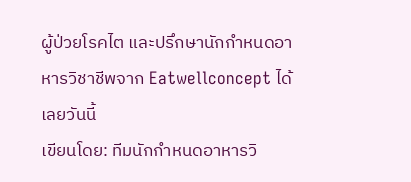ผู้ป่วยโรคไต และปรึกษานักกำหนดอาหารวิชาชีพจาก Eatwellconcept ได้เลยวันนี้
เขียนโดย: ทีมนักกำหนดอาหารวิ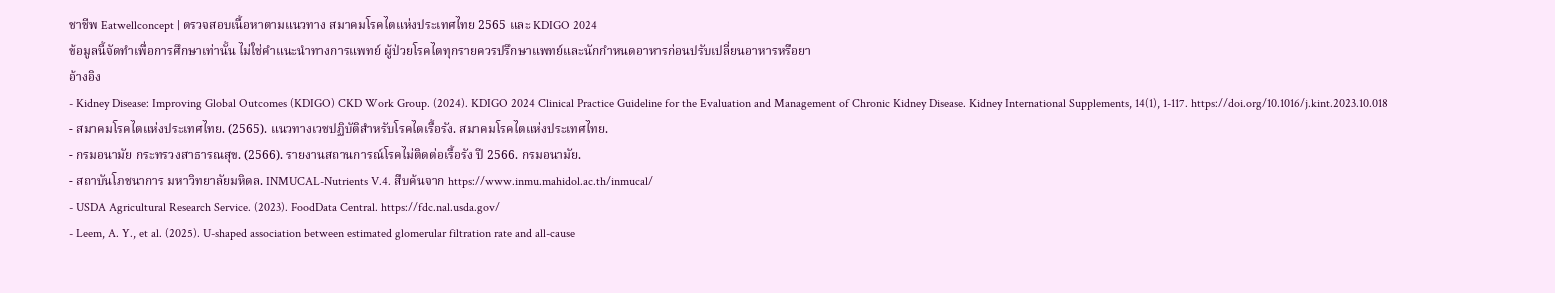ชาชีพ Eatwellconcept | ตรวจสอบเนื้อหาตามแนวทาง สมาคมโรคไตแห่งประเทศไทย 2565 และ KDIGO 2024
ข้อมูลนี้จัดทำเพื่อการศึกษาเท่านั้น ไม่ใช่คำแนะนำทางการแพทย์ ผู้ป่วยโรคไตทุกรายควรปรึกษาแพทย์และนักกำหนดอาหารก่อนปรับเปลี่ยนอาหารหรือยา
อ้างอิง
- Kidney Disease: Improving Global Outcomes (KDIGO) CKD Work Group. (2024). KDIGO 2024 Clinical Practice Guideline for the Evaluation and Management of Chronic Kidney Disease. Kidney International Supplements, 14(1), 1-117. https://doi.org/10.1016/j.kint.2023.10.018
- สมาคมโรคไตแห่งประเทศไทย. (2565). แนวทางเวชปฏิบัติสำหรับโรคไตเรื้อรัง. สมาคมโรคไตแห่งประเทศไทย.
- กรมอนามัย กระทรวงสาธารณสุข. (2566). รายงานสถานการณ์โรคไม่ติดต่อเรื้อรัง ปี 2566. กรมอนามัย.
- สถาบันโภชนาการ มหาวิทยาลัยมหิดล. INMUCAL-Nutrients V.4. สืบค้นจาก https://www.inmu.mahidol.ac.th/inmucal/
- USDA Agricultural Research Service. (2023). FoodData Central. https://fdc.nal.usda.gov/
- Leem, A. Y., et al. (2025). U-shaped association between estimated glomerular filtration rate and all-cause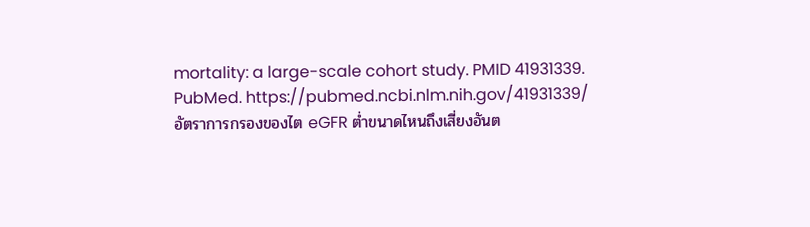mortality: a large-scale cohort study. PMID 41931339. PubMed. https://pubmed.ncbi.nlm.nih.gov/41931339/
อัตราการกรองของไต eGFR ต่ำขนาดไหนถึงเสี่ยงอันต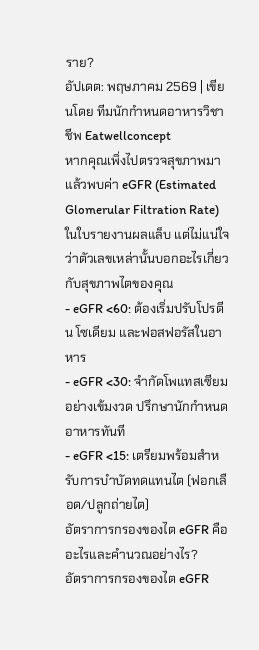ราย?
อัปเดต: พฤษภาคม 2569 | เขียนโดย ทีมนักกำหนดอาหารวิชาชีพ Eatwellconcept
หากคุณเพิ่งไปตรวจสุขภาพมา แล้วพบค่า eGFR (Estimated Glomerular Filtration Rate) ในใบรายงานผลแล็บ แต่ไม่แน่ใจว่าตัวเลขเหล่านั้นบอกอะไรเกี่ยวกับสุขภาพไตของคุณ
- eGFR <60: ต้องเริ่มปรับโปรตีน โซเดียม และฟอสฟอรัสในอาหาร
- eGFR <30: จำกัดโพแทสเซียมอย่างเข้มงวด ปรึกษานักกำหนดอาหารทันที
- eGFR <15: เตรียมพร้อมสำหรับการบำบัดทดแทนไต (ฟอกเลือด/ปลูกถ่ายไต)
อัตราการกรองของไต eGFR คืออะไรและคำนวณอย่างไร?
อัตราการกรองของไต eGFR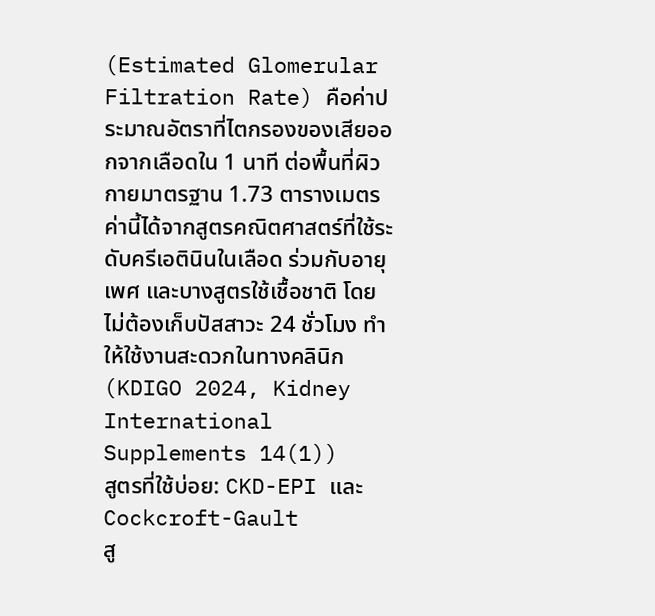(Estimated Glomerular Filtration Rate) คือค่าประมาณอัตราที่ไตกรองของเสียออกจากเลือดใน 1 นาที ต่อพื้นที่ผิวกายมาตรฐาน 1.73 ตารางเมตร ค่านี้ได้จากสูตรคณิตศาสตร์ที่ใช้ระดับครีเอตินินในเลือด ร่วมกับอายุ เพศ และบางสูตรใช้เชื้อชาติ โดยไม่ต้องเก็บปัสสาวะ 24 ชั่วโมง ทำให้ใช้งานสะดวกในทางคลินิก (KDIGO 2024, Kidney International Supplements 14(1))
สูตรที่ใช้บ่อย: CKD-EPI และ Cockcroft-Gault
สู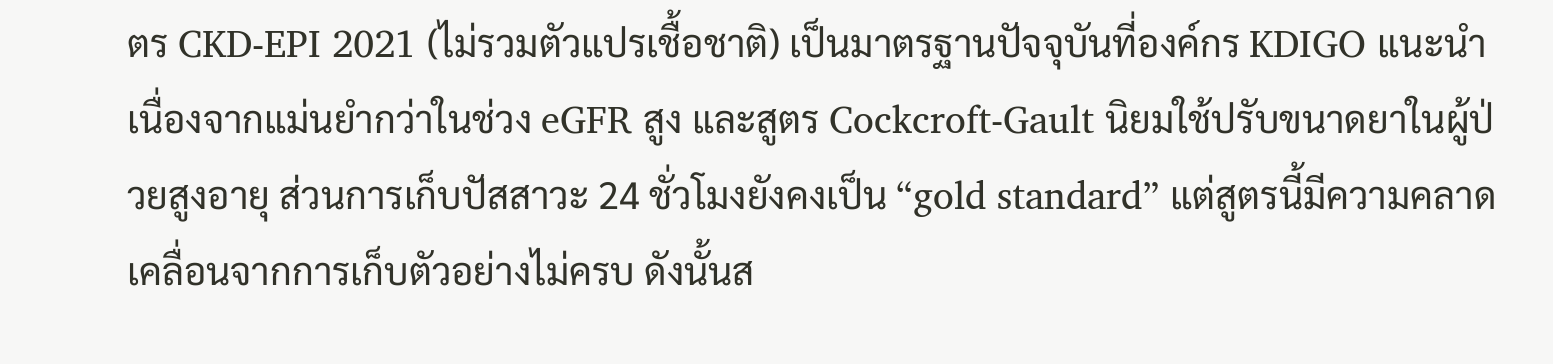ตร CKD-EPI 2021 (ไม่รวมตัวแปรเชื้อชาติ) เป็นมาตรฐานปัจจุบันที่องค์กร KDIGO แนะนำ เนื่องจากแม่นยำกว่าในช่วง eGFR สูง และสูตร Cockcroft-Gault นิยมใช้ปรับขนาดยาในผู้ป่วยสูงอายุ ส่วนการเก็บปัสสาวะ 24 ชั่วโมงยังคงเป็น “gold standard” แต่สูตรนี้มีความคลาดเคลื่อนจากการเก็บตัวอย่างไม่ครบ ดังนั้นส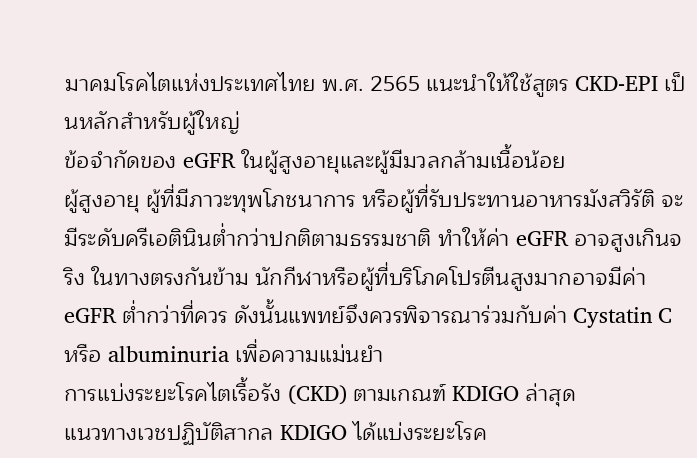มาคมโรคไตแห่งประเทศไทย พ.ศ. 2565 แนะนำให้ใช้สูตร CKD-EPI เป็นหลักสำหรับผู้ใหญ่
ข้อจำกัดของ eGFR ในผู้สูงอายุและผู้มีมวลกล้ามเนื้อน้อย
ผู้สูงอายุ ผู้ที่มีภาวะทุพโภชนาการ หรือผู้ที่รับประทานอาหารมังสวิรัติ จะมีระดับครีเอตินินต่ำกว่าปกติตามธรรมชาติ ทำให้ค่า eGFR อาจสูงเกินจริง ในทางตรงกันข้าม นักกีฬาหรือผู้ที่บริโภคโปรตีนสูงมากอาจมีค่า eGFR ต่ำกว่าที่ควร ดังนั้นแพทย์จึงควรพิจารณาร่วมกับค่า Cystatin C หรือ albuminuria เพื่อความแม่นยำ
การแบ่งระยะโรคไตเรื้อรัง (CKD) ตามเกณฑ์ KDIGO ล่าสุด
แนวทางเวชปฏิบัติสากล KDIGO ได้แบ่งระยะโรค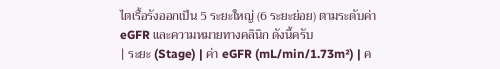ไตเรื้อรังออกเป็น 5 ระยะใหญ่ (6 ระยะย่อย) ตามระดับค่า eGFR และความหมายทางคลินิก ดังนี้ครับ
| ระยะ (Stage) | ค่า eGFR (mL/min/1.73m²) | ค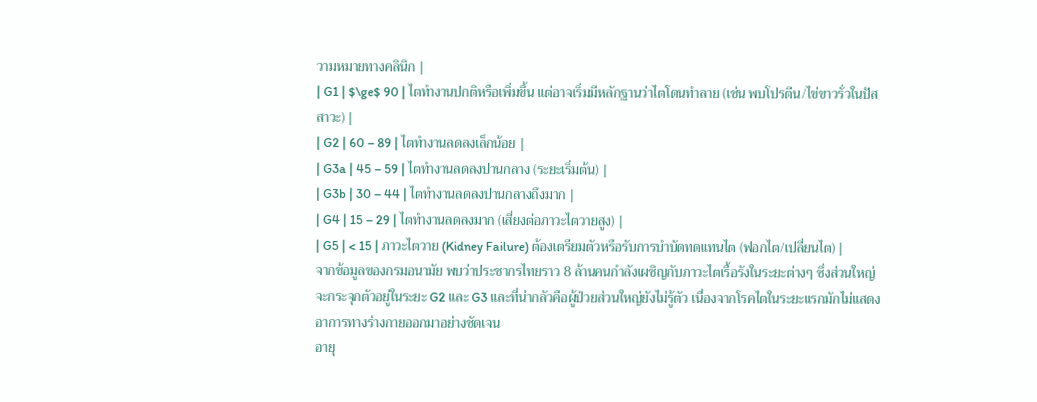วามหมายทางคลินิก |
| G1 | $\ge$ 90 | ไตทำงานปกติหรือเพิ่มขึ้น แต่อาจเริ่มมีหลักฐานว่าไตโดนทำลาย (เช่น พบโปรตีน/ไข่ขาวรั่วในปัสสาวะ) |
| G2 | 60 – 89 | ไตทำงานลดลงเล็กน้อย |
| G3a | 45 – 59 | ไตทำงานลดลงปานกลาง (ระยะเริ่มต้น) |
| G3b | 30 – 44 | ไตทำงานลดลงปานกลางถึงมาก |
| G4 | 15 – 29 | ไตทำงานลดลงมาก (เสี่ยงต่อภาวะไตวายสูง) |
| G5 | < 15 | ภาวะไตวาย (Kidney Failure) ต้องเตรียมตัวหรือรับการบำบัดทดแทนไต (ฟอกไต/เปลี่ยนไต) |
จากข้อมูลของกรมอนามัย พบว่าประชากรไทยราว 8 ล้านคนกำลังเผชิญกับภาวะไตเรื้อรังในระยะต่างๆ ซึ่งส่วนใหญ่จะกระจุกตัวอยู่ในระยะ G2 และ G3 และที่น่ากลัวคือผู้ป่วยส่วนใหญ่ยังไม่รู้ตัว เนื่องจากโรคไตในระยะแรกมักไม่แสดงอาการทางร่างกายออกมาอย่างชัดเจน
อายุ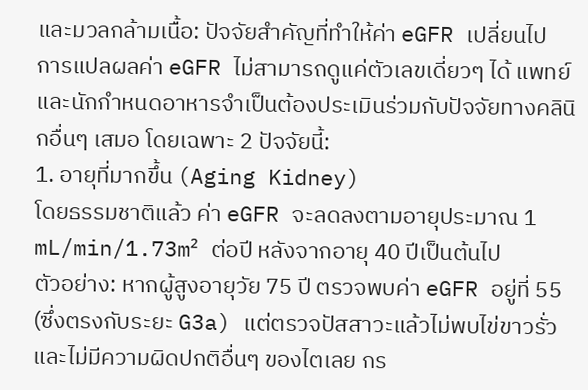และมวลกล้ามเนื้อ: ปัจจัยสำคัญที่ทำให้ค่า eGFR เปลี่ยนไป
การแปลผลค่า eGFR ไม่สามารถดูแค่ตัวเลขเดี่ยวๆ ได้ แพทย์และนักกำหนดอาหารจำเป็นต้องประเมินร่วมกับปัจจัยทางคลินิกอื่นๆ เสมอ โดยเฉพาะ 2 ปัจจัยนี้:
1. อายุที่มากขึ้น (Aging Kidney)
โดยธรรมชาติแล้ว ค่า eGFR จะลดลงตามอายุประมาณ 1 mL/min/1.73m² ต่อปี หลังจากอายุ 40 ปีเป็นต้นไป
ตัวอย่าง: หากผู้สูงอายุวัย 75 ปี ตรวจพบค่า eGFR อยู่ที่ 55 (ซึ่งตรงกับระยะ G3a) แต่ตรวจปัสสาวะแล้วไม่พบไข่ขาวรั่ว และไม่มีความผิดปกติอื่นๆ ของไตเลย กร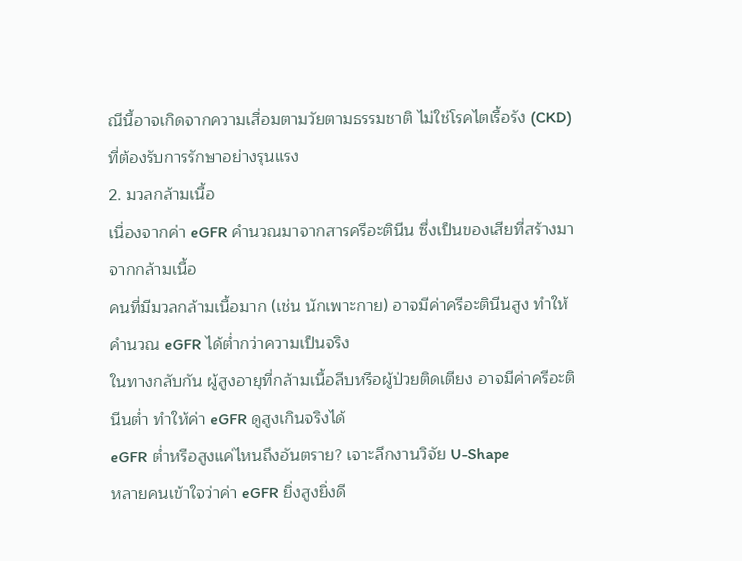ณีนี้อาจเกิดจากความเสื่อมตามวัยตามธรรมชาติ ไม่ใช่โรคไตเรื้อรัง (CKD) ที่ต้องรับการรักษาอย่างรุนแรง
2. มวลกล้ามเนื้อ
เนื่องจากค่า eGFR คำนวณมาจากสารครีอะตินีน ซึ่งเป็นของเสียที่สร้างมาจากกล้ามเนื้อ
คนที่มีมวลกล้ามเนื้อมาก (เช่น นักเพาะกาย) อาจมีค่าครีอะตินีนสูง ทำให้คำนวณ eGFR ได้ต่ำกว่าความเป็นจริง
ในทางกลับกัน ผู้สูงอายุที่กล้ามเนื้อลีบหรือผู้ป่วยติดเตียง อาจมีค่าครีอะตินีนต่ำ ทำให้ค่า eGFR ดูสูงเกินจริงได้
eGFR ต่ำหรือสูงแค่ไหนถึงอันตราย? เจาะลึกงานวิจัย U-Shape
หลายคนเข้าใจว่าค่า eGFR ยิ่งสูงยิ่งดี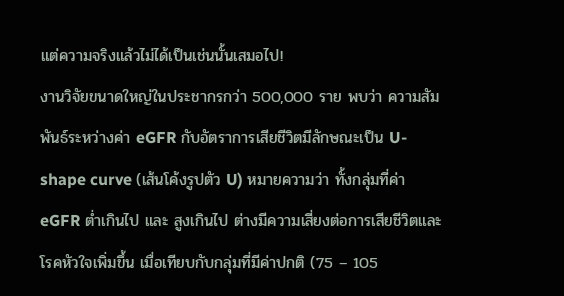แต่ความจริงแล้วไม่ได้เป็นเช่นนั้นเสมอไป!
งานวิจัยขนาดใหญ่ในประชากรกว่า 500,000 ราย พบว่า ความสัมพันธ์ระหว่างค่า eGFR กับอัตราการเสียชีวิตมีลักษณะเป็น U-shape curve (เส้นโค้งรูปตัว U) หมายความว่า ทั้งกลุ่มที่ค่า eGFR ต่ำเกินไป และ สูงเกินไป ต่างมีความเสี่ยงต่อการเสียชีวิตและโรคหัวใจเพิ่มขึ้น เมื่อเทียบกับกลุ่มที่มีค่าปกติ (75 – 105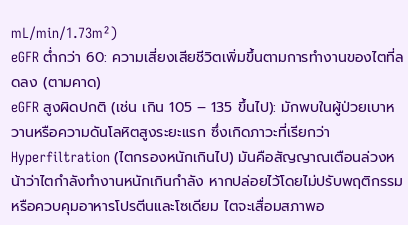mL/min/1.73m²)
eGFR ต่ำกว่า 60: ความเสี่ยงเสียชีวิตเพิ่มขึ้นตามการทำงานของไตที่ลดลง (ตามคาด)
eGFR สูงผิดปกติ (เช่น เกิน 105 – 135 ขึ้นไป): มักพบในผู้ป่วยเบาหวานหรือความดันโลหิตสูงระยะแรก ซึ่งเกิดภาวะที่เรียกว่า Hyperfiltration (ไตกรองหนักเกินไป) มันคือสัญญาณเตือนล่วงหน้าว่าไตกำลังทำงานหนักเกินกำลัง หากปล่อยไว้โดยไม่ปรับพฤติกรรมหรือควบคุมอาหารโปรตีนและโซเดียม ไตจะเสื่อมสภาพอ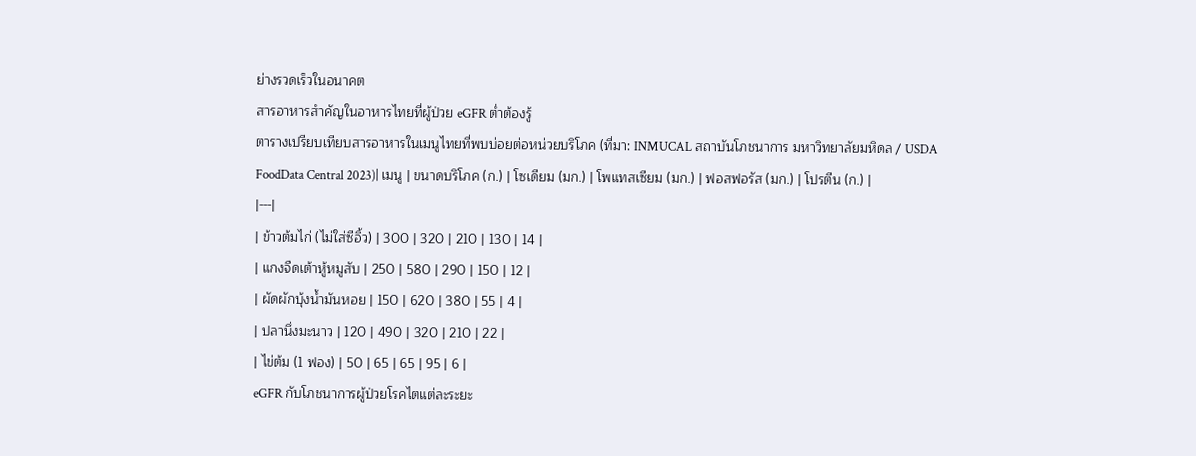ย่างรวดเร็วในอนาคต
สารอาหารสำคัญในอาหารไทยที่ผู้ป่วย eGFR ต่ำต้องรู้
ตารางเปรียบเทียบสารอาหารในเมนูไทยที่พบบ่อยต่อหน่วยบริโภค (ที่มา: INMUCAL สถาบันโภชนาการ มหาวิทยาลัยมหิดล / USDA FoodData Central 2023)| เมนู | ขนาดบริโภค (ก.) | โซเดียม (มก.) | โพแทสเซียม (มก.) | ฟอสฟอรัส (มก.) | โปรตีน (ก.) |
|---|
| ข้าวต้มไก่ (ไม่ใส่ซีอิ้ว) | 300 | 320 | 210 | 130 | 14 |
| แกงจืดเต้าหู้หมูสับ | 250 | 580 | 290 | 150 | 12 |
| ผัดผักบุ้งน้ำมันหอย | 150 | 620 | 380 | 55 | 4 |
| ปลานึ่งมะนาว | 120 | 490 | 320 | 210 | 22 |
| ไข่ต้ม (1 ฟอง) | 50 | 65 | 65 | 95 | 6 |
eGFR กับโภชนาการผู้ป่วยโรคไตแต่ละระยะ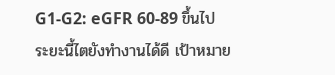G1-G2: eGFR 60-89 ขึ้นไป
ระยะนี้ไตยังทำงานได้ดี เป้าหมาย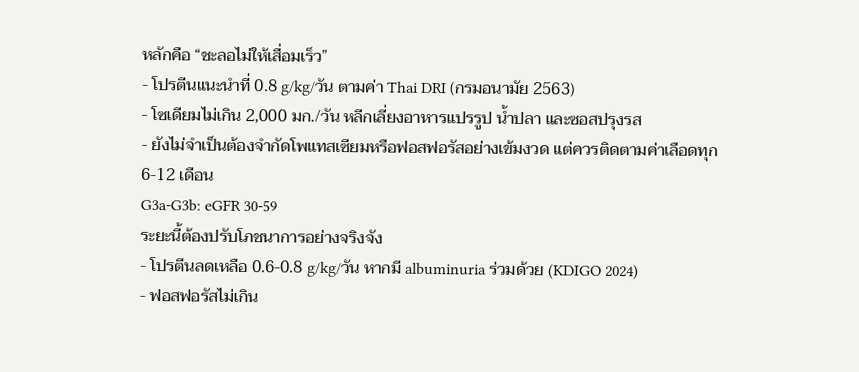หลักคือ “ชะลอไม่ให้เสื่อมเร็ว”
- โปรตีนแนะนำที่ 0.8 g/kg/วัน ตามค่า Thai DRI (กรมอนามัย 2563)
- โซเดียมไม่เกิน 2,000 มก./วัน หลีกเลี่ยงอาหารแปรรูป น้ำปลา และซอสปรุงรส
- ยังไม่จำเป็นต้องจำกัดโพแทสเซียมหรือฟอสฟอรัสอย่างเข้มงวด แต่ควรติดตามค่าเลือดทุก 6-12 เดือน
G3a-G3b: eGFR 30-59
ระยะนี้ต้องปรับโภชนาการอย่างจริงจัง
- โปรตีนลดเหลือ 0.6-0.8 g/kg/วัน หากมี albuminuria ร่วมด้วย (KDIGO 2024)
- ฟอสฟอรัสไม่เกิน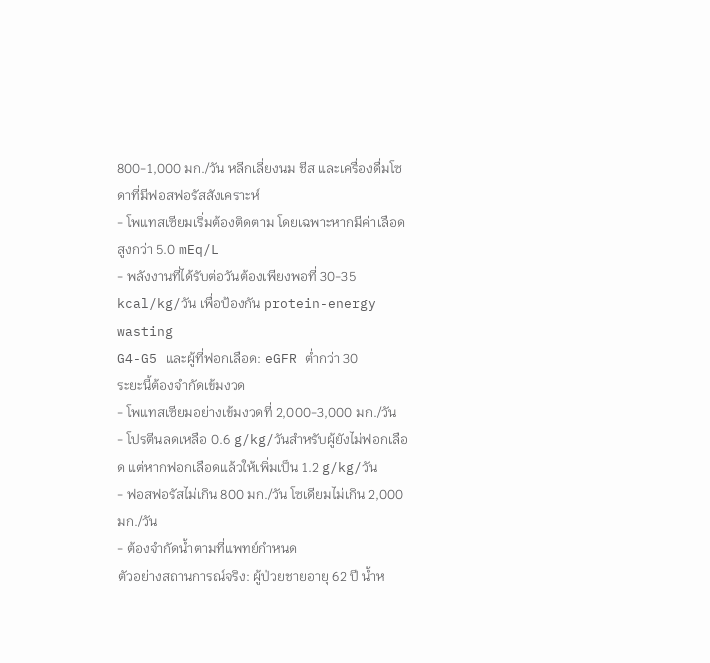800-1,000 มก./วัน หลีกเลี่ยงนม ชีส และเครื่องดื่มโซดาที่มีฟอสฟอรัสสังเคราะห์
- โพแทสเซียมเริ่มต้องติดตาม โดยเฉพาะหากมีค่าเลือดสูงกว่า 5.0 mEq/L
- พลังงานที่ได้รับต่อวันต้องเพียงพอที่ 30-35 kcal/kg/วัน เพื่อป้องกัน protein-energy wasting
G4-G5 และผู้ที่ฟอกเลือด: eGFR ต่ำกว่า 30
ระยะนี้ต้องจำกัดเข้มงวด
- โพแทสเซียมอย่างเข้มงวดที่ 2,000-3,000 มก./วัน
- โปรตีนลดเหลือ 0.6 g/kg/วันสำหรับผู้ยังไม่ฟอกเลือด แต่หากฟอกเลือดแล้วให้เพิ่มเป็น 1.2 g/kg/วัน
- ฟอสฟอรัสไม่เกิน 800 มก./วัน โซเดียมไม่เกิน 2,000 มก./วัน
- ต้องจำกัดน้ำตามที่แพทย์กำหนด
ตัวอย่างสถานการณ์จริง: ผู้ป่วยชายอายุ 62 ปี น้ำห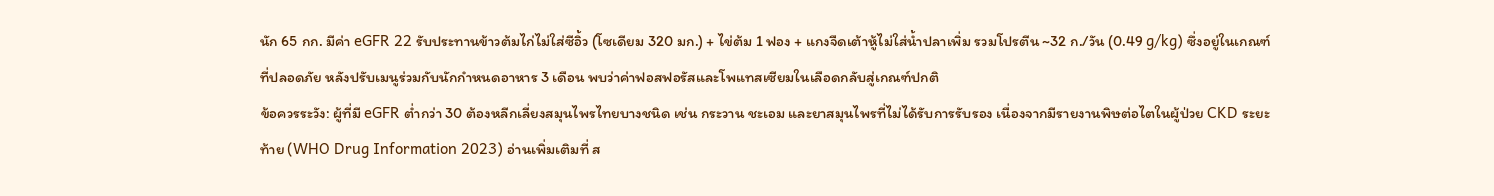นัก 65 กก. มีค่า eGFR 22 รับประทานข้าวต้มไก่ไม่ใส่ซีอิ้ว (โซเดียม 320 มก.) + ไข่ต้ม 1 ฟอง + แกงจืดเต้าหู้ไม่ใส่น้ำปลาเพิ่ม รวมโปรตีน ~32 ก./วัน (0.49 g/kg) ซึ่งอยู่ในเกณฑ์ที่ปลอดภัย หลังปรับเมนูร่วมกับนักกำหนดอาหาร 3 เดือน พบว่าค่าฟอสฟอรัสและโพแทสเซียมในเลือดกลับสู่เกณฑ์ปกติ
ข้อควรระวัง: ผู้ที่มี eGFR ต่ำกว่า 30 ต้องหลีกเลี่ยงสมุนไพรไทยบางชนิด เช่น กระวาน ชะเอม และยาสมุนไพรที่ไม่ได้รับการรับรอง เนื่องจากมีรายงานพิษต่อไตในผู้ป่วย CKD ระยะท้าย (WHO Drug Information 2023) อ่านเพิ่มเติมที่ ส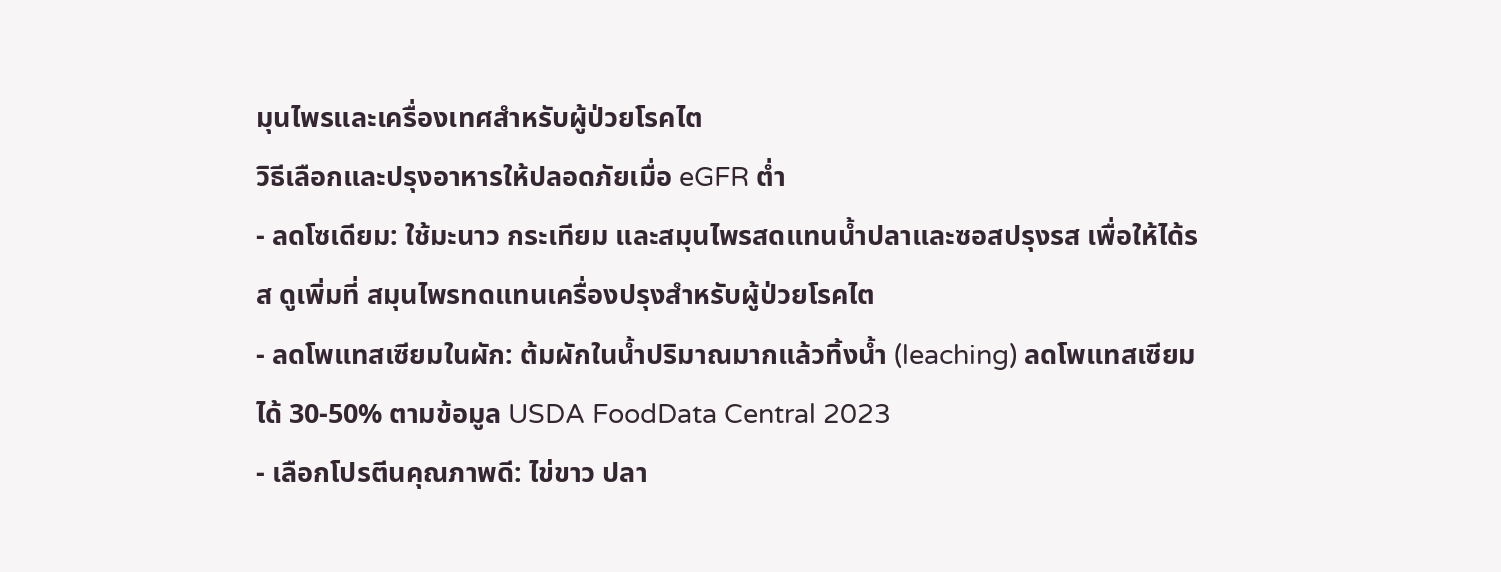มุนไพรและเครื่องเทศสำหรับผู้ป่วยโรคไต
วิธีเลือกและปรุงอาหารให้ปลอดภัยเมื่อ eGFR ต่ำ
- ลดโซเดียม: ใช้มะนาว กระเทียม และสมุนไพรสดแทนน้ำปลาและซอสปรุงรส เพื่อให้ได้รส ดูเพิ่มที่ สมุนไพรทดแทนเครื่องปรุงสำหรับผู้ป่วยโรคไต
- ลดโพแทสเซียมในผัก: ต้มผักในน้ำปริมาณมากแล้วทิ้งน้ำ (leaching) ลดโพแทสเซียมได้ 30-50% ตามข้อมูล USDA FoodData Central 2023
- เลือกโปรตีนคุณภาพดี: ไข่ขาว ปลา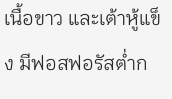เนื้อขาว และเต้าหู้แข็ง มีฟอสฟอรัสต่ำก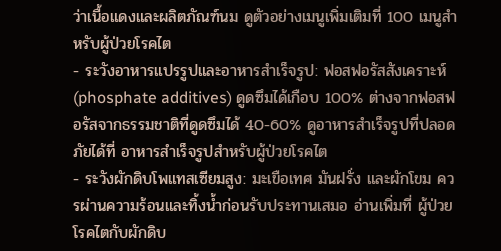ว่าเนื้อแดงและผลิตภัณฑ์นม ดูตัวอย่างเมนูเพิ่มเติมที่ 100 เมนูสำหรับผู้ป่วยโรคไต
- ระวังอาหารแปรรูปและอาหารสำเร็จรูป: ฟอสฟอรัสสังเคราะห์ (phosphate additives) ดูดซึมได้เกือบ 100% ต่างจากฟอสฟอรัสจากธรรมชาติที่ดูดซึมได้ 40-60% ดูอาหารสำเร็จรูปที่ปลอดภัยได้ที่ อาหารสำเร็จรูปสำหรับผู้ป่วยโรคไต
- ระวังผักดิบโพแทสเซียมสูง: มะเขือเทศ มันฝรั่ง และผักโขม ควรผ่านความร้อนและทิ้งน้ำก่อนรับประทานเสมอ อ่านเพิ่มที่ ผู้ป่วยโรคไตกับผักดิบ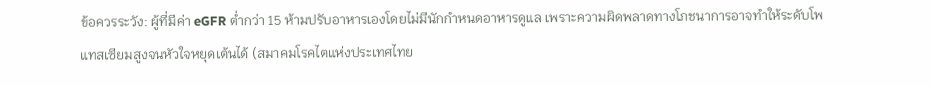ข้อควรระวัง: ผู้ที่มีค่า eGFR ต่ำกว่า 15 ห้ามปรับอาหารเองโดยไม่มีนักกำหนดอาหารดูแล เพราะความผิดพลาดทางโภชนาการอาจทำให้ระดับโพแทสเซียมสูงจนหัวใจหยุดเต้นได้ (สมาคมโรคไตแห่งประเทศไทย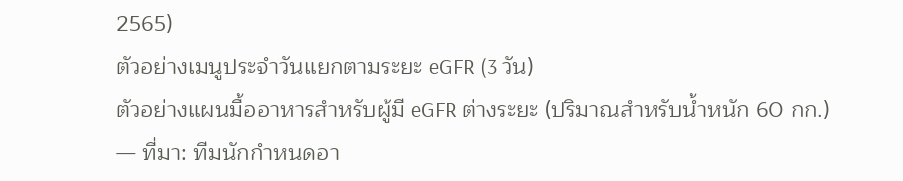2565)
ตัวอย่างเมนูประจำวันแยกตามระยะ eGFR (3 วัน)
ตัวอย่างแผนมื้ออาหารสำหรับผู้มี eGFR ต่างระยะ (ปริมาณสำหรับน้ำหนัก 60 กก.) — ที่มา: ทีมนักกำหนดอา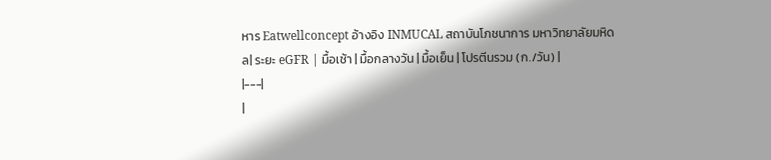หาร Eatwellconcept อ้างอิง INMUCAL สถาบันโภชนาการ มหาวิทยาลัยมหิดล| ระยะ eGFR | มื้อเช้า | มื้อกลางวัน | มื้อเย็น | โปรตีนรวม (ก./วัน) |
|---|
|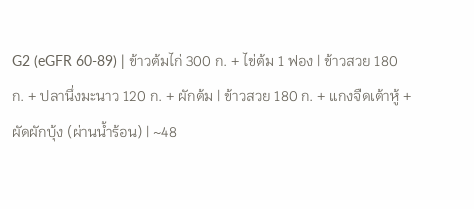G2 (eGFR 60-89) | ข้าวต้มไก่ 300 ก. + ไข่ต้ม 1 ฟอง | ข้าวสวย 180 ก. + ปลานึ่งมะนาว 120 ก. + ผักต้ม | ข้าวสวย 180 ก. + แกงจืดเต้าหู้ + ผัดผักบุ้ง (ผ่านน้ำร้อน) | ~48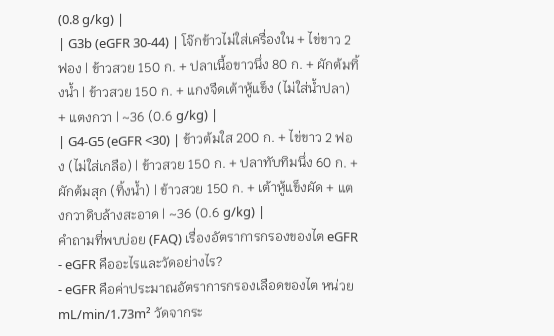(0.8 g/kg) |
| G3b (eGFR 30-44) | โจ๊กข้าวไม่ใส่เครื่องใน + ไข่ขาว 2 ฟอง | ข้าวสวย 150 ก. + ปลาเนื้อขาวนึ่ง 80 ก. + ผักต้มทิ้งน้ำ | ข้าวสวย 150 ก. + แกงจืดเต้าหู้แข็ง (ไม่ใส่น้ำปลา) + แตงกวา | ~36 (0.6 g/kg) |
| G4-G5 (eGFR <30) | ข้าวต้มใส 200 ก. + ไข่ขาว 2 ฟอง (ไม่ใส่เกลือ) | ข้าวสวย 150 ก. + ปลาทับทิมนึ่ง 60 ก. + ผักต้มสุก (ทิ้งน้ำ) | ข้าวสวย 150 ก. + เต้าหู้แข็งผัด + แตงกวาดิบล้างสะอาด | ~36 (0.6 g/kg) |
คำถามที่พบบ่อย (FAQ) เรื่องอัตราการกรองของไต eGFR
- eGFR คืออะไรและวัดอย่างไร?
- eGFR คือค่าประมาณอัตราการกรองเลือดของไต หน่วย mL/min/1.73m² วัดจากระ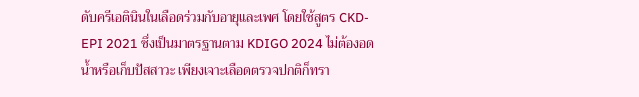ดับครีเอตินินในเลือดร่วมกับอายุและเพศ โดยใช้สูตร CKD-EPI 2021 ซึ่งเป็นมาตรฐานตาม KDIGO 2024 ไม่ต้องอดน้ำหรือเก็บปัสสาวะ เพียงเจาะเลือดตรวจปกติก็ทรา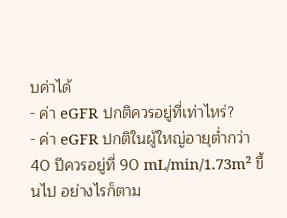บค่าได้
- ค่า eGFR ปกติควรอยู่ที่เท่าไหร่?
- ค่า eGFR ปกติในผู้ใหญ่อายุต่ำกว่า 40 ปีควรอยู่ที่ 90 mL/min/1.73m² ขึ้นไป อย่างไรก็ตาม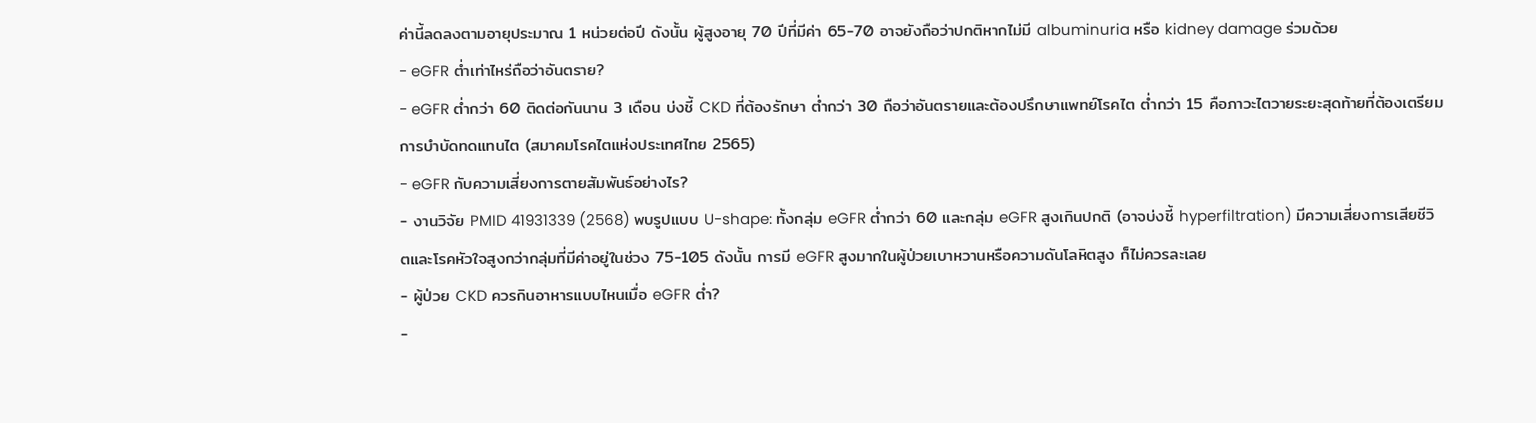ค่านี้ลดลงตามอายุประมาณ 1 หน่วยต่อปี ดังนั้น ผู้สูงอายุ 70 ปีที่มีค่า 65-70 อาจยังถือว่าปกติหากไม่มี albuminuria หรือ kidney damage ร่วมด้วย
- eGFR ต่ำเท่าไหร่ถือว่าอันตราย?
- eGFR ต่ำกว่า 60 ติดต่อกันนาน 3 เดือน บ่งชี้ CKD ที่ต้องรักษา ต่ำกว่า 30 ถือว่าอันตรายและต้องปรึกษาแพทย์โรคไต ต่ำกว่า 15 คือภาวะไตวายระยะสุดท้ายที่ต้องเตรียมการบำบัดทดแทนไต (สมาคมโรคไตแห่งประเทศไทย 2565)
- eGFR กับความเสี่ยงการตายสัมพันธ์อย่างไร?
- งานวิจัย PMID 41931339 (2568) พบรูปแบบ U-shape: ทั้งกลุ่ม eGFR ต่ำกว่า 60 และกลุ่ม eGFR สูงเกินปกติ (อาจบ่งชี้ hyperfiltration) มีความเสี่ยงการเสียชีวิตและโรคหัวใจสูงกว่ากลุ่มที่มีค่าอยู่ในช่วง 75-105 ดังนั้น การมี eGFR สูงมากในผู้ป่วยเบาหวานหรือความดันโลหิตสูง ก็ไม่ควรละเลย
- ผู้ป่วย CKD ควรกินอาหารแบบไหนเมื่อ eGFR ต่ำ?
-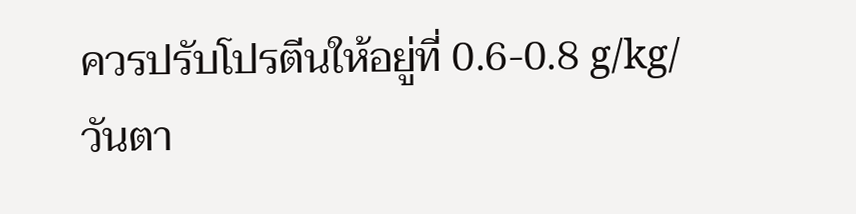ควรปรับโปรตีนให้อยู่ที่ 0.6-0.8 g/kg/วันตา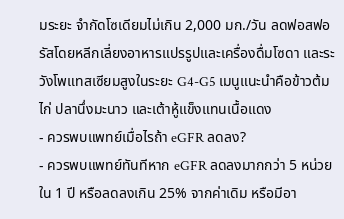มระยะ จำกัดโซเดียมไม่เกิน 2,000 มก./วัน ลดฟอสฟอรัสโดยหลีกเลี่ยงอาหารแปรรูปและเครื่องดื่มโซดา และระวังโพแทสเซียมสูงในระยะ G4-G5 เมนูแนะนำคือข้าวต้มไก่ ปลานึ่งมะนาว และเต้าหู้แข็งแทนเนื้อแดง
- ควรพบแพทย์เมื่อไรถ้า eGFR ลดลง?
- ควรพบแพทย์ทันทีหาก eGFR ลดลงมากกว่า 5 หน่วยใน 1 ปี หรือลดลงเกิน 25% จากค่าเดิม หรือมีอา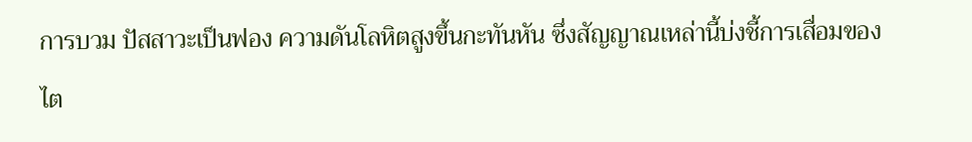การบวม ปัสสาวะเป็นฟอง ความดันโลหิตสูงขึ้นกะทันหัน ซึ่งสัญญาณเหล่านี้บ่งชี้การเสื่อมของไต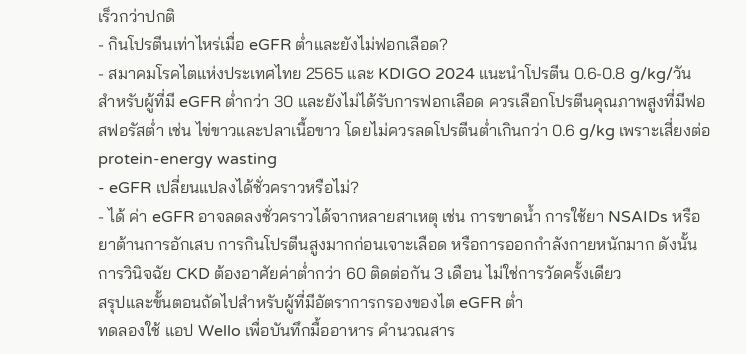เร็วกว่าปกติ
- กินโปรตีนเท่าไหร่เมื่อ eGFR ต่ำและยังไม่ฟอกเลือด?
- สมาคมโรคไตแห่งประเทศไทย 2565 และ KDIGO 2024 แนะนำโปรตีน 0.6-0.8 g/kg/วัน สำหรับผู้ที่มี eGFR ต่ำกว่า 30 และยังไม่ได้รับการฟอกเลือด ควรเลือกโปรตีนคุณภาพสูงที่มีฟอสฟอรัสต่ำ เช่น ไข่ขาวและปลาเนื้อขาว โดยไม่ควรลดโปรตีนต่ำเกินกว่า 0.6 g/kg เพราะเสี่ยงต่อ protein-energy wasting
- eGFR เปลี่ยนแปลงได้ชั่วคราวหรือไม่?
- ได้ ค่า eGFR อาจลดลงชั่วคราวได้จากหลายสาเหตุ เช่น การขาดน้ำ การใช้ยา NSAIDs หรือยาต้านการอักเสบ การกินโปรตีนสูงมากก่อนเจาะเลือด หรือการออกกำลังกายหนักมาก ดังนั้นการวินิจฉัย CKD ต้องอาศัยค่าต่ำกว่า 60 ติดต่อกัน 3 เดือน ไม่ใช่การวัดครั้งเดียว
สรุปและขั้นตอนถัดไปสำหรับผู้ที่มีอัตราการกรองของไต eGFR ต่ำ
ทดลองใช้ แอป Wello เพื่อบันทึกมื้ออาหาร คำนวณสาร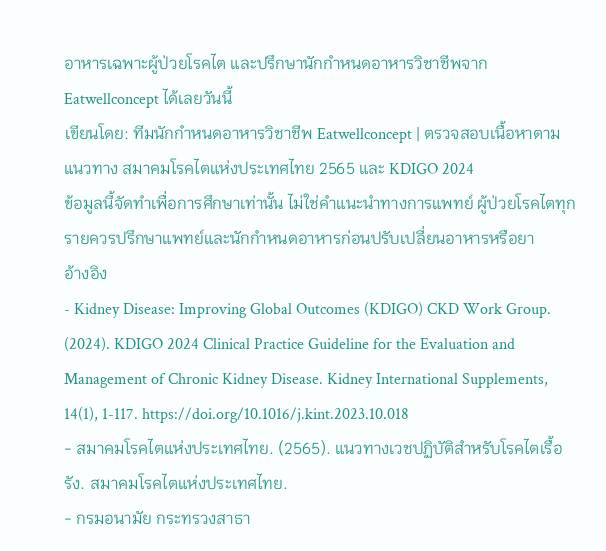อาหารเฉพาะผู้ป่วยโรคไต และปรึกษานักกำหนดอาหารวิชาชีพจาก Eatwellconcept ได้เลยวันนี้
เขียนโดย: ทีมนักกำหนดอาหารวิชาชีพ Eatwellconcept | ตรวจสอบเนื้อหาตามแนวทาง สมาคมโรคไตแห่งประเทศไทย 2565 และ KDIGO 2024
ข้อมูลนี้จัดทำเพื่อการศึกษาเท่านั้น ไม่ใช่คำแนะนำทางการแพทย์ ผู้ป่วยโรคไตทุกรายควรปรึกษาแพทย์และนักกำหนดอาหารก่อนปรับเปลี่ยนอาหารหรือยา
อ้างอิง
- Kidney Disease: Improving Global Outcomes (KDIGO) CKD Work Group. (2024). KDIGO 2024 Clinical Practice Guideline for the Evaluation and Management of Chronic Kidney Disease. Kidney International Supplements, 14(1), 1-117. https://doi.org/10.1016/j.kint.2023.10.018
- สมาคมโรคไตแห่งประเทศไทย. (2565). แนวทางเวชปฏิบัติสำหรับโรคไตเรื้อรัง. สมาคมโรคไตแห่งประเทศไทย.
- กรมอนามัย กระทรวงสาธา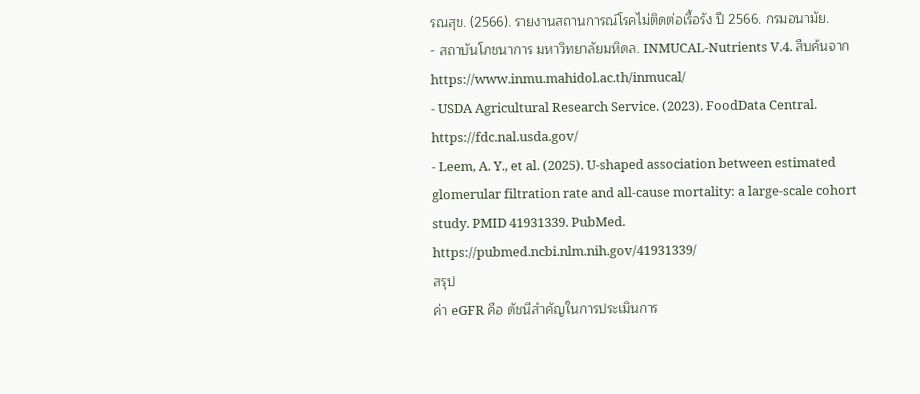รณสุข. (2566). รายงานสถานการณ์โรคไม่ติดต่อเรื้อรัง ปี 2566. กรมอนามัย.
- สถาบันโภชนาการ มหาวิทยาลัยมหิดล. INMUCAL-Nutrients V.4. สืบค้นจาก https://www.inmu.mahidol.ac.th/inmucal/
- USDA Agricultural Research Service. (2023). FoodData Central. https://fdc.nal.usda.gov/
- Leem, A. Y., et al. (2025). U-shaped association between estimated glomerular filtration rate and all-cause mortality: a large-scale cohort study. PMID 41931339. PubMed. https://pubmed.ncbi.nlm.nih.gov/41931339/
สรุป
ค่า eGFR คือ ดัชนีสำคัญในการประเมินการ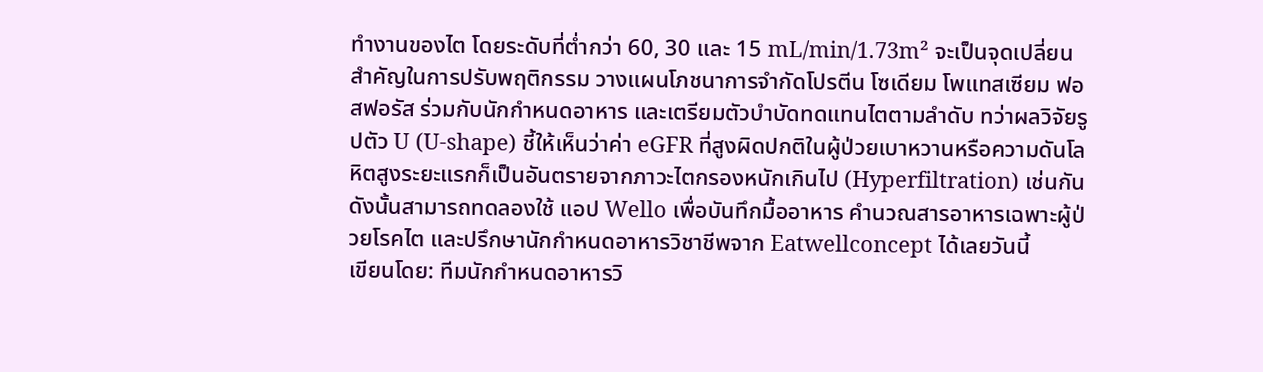ทำงานของไต โดยระดับที่ต่ำกว่า 60, 30 และ 15 mL/min/1.73m² จะเป็นจุดเปลี่ยนสำคัญในการปรับพฤติกรรม วางแผนโภชนาการจำกัดโปรตีน โซเดียม โพแทสเซียม ฟอสฟอรัส ร่วมกับนักกำหนดอาหาร และเตรียมตัวบำบัดทดแทนไตตามลำดับ ทว่าผลวิจัยรูปตัว U (U-shape) ชี้ให้เห็นว่าค่า eGFR ที่สูงผิดปกติในผู้ป่วยเบาหวานหรือความดันโลหิตสูงระยะแรกก็เป็นอันตรายจากภาวะไตกรองหนักเกินไป (Hyperfiltration) เช่นกัน ดังนั้นสามารถทดลองใช้ แอป Wello เพื่อบันทึกมื้ออาหาร คำนวณสารอาหารเฉพาะผู้ป่วยโรคไต และปรึกษานักกำหนดอาหารวิชาชีพจาก Eatwellconcept ได้เลยวันนี้
เขียนโดย: ทีมนักกำหนดอาหารวิ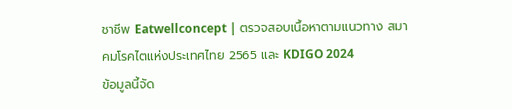ชาชีพ Eatwellconcept | ตรวจสอบเนื้อหาตามแนวทาง สมาคมโรคไตแห่งประเทศไทย 2565 และ KDIGO 2024
ข้อมูลนี้จัด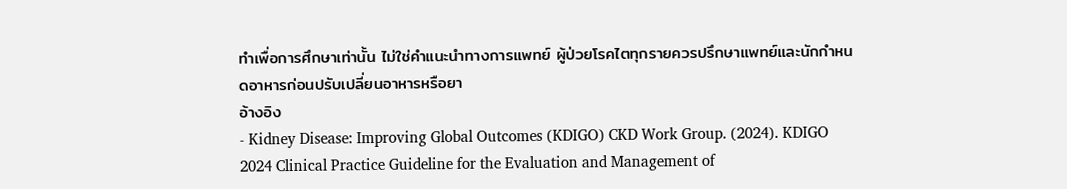ทำเพื่อการศึกษาเท่านั้น ไม่ใช่คำแนะนำทางการแพทย์ ผู้ป่วยโรคไตทุกรายควรปรึกษาแพทย์และนักกำหนดอาหารก่อนปรับเปลี่ยนอาหารหรือยา
อ้างอิง
- Kidney Disease: Improving Global Outcomes (KDIGO) CKD Work Group. (2024). KDIGO 2024 Clinical Practice Guideline for the Evaluation and Management of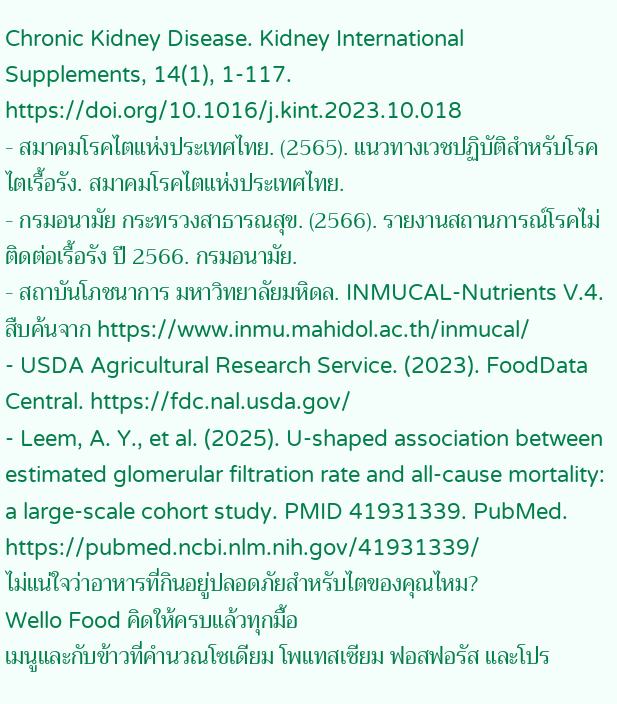Chronic Kidney Disease. Kidney International Supplements, 14(1), 1-117. https://doi.org/10.1016/j.kint.2023.10.018
- สมาคมโรคไตแห่งประเทศไทย. (2565). แนวทางเวชปฏิบัติสำหรับโรคไตเรื้อรัง. สมาคมโรคไตแห่งประเทศไทย.
- กรมอนามัย กระทรวงสาธารณสุข. (2566). รายงานสถานการณ์โรคไม่ติดต่อเรื้อรัง ปี 2566. กรมอนามัย.
- สถาบันโภชนาการ มหาวิทยาลัยมหิดล. INMUCAL-Nutrients V.4. สืบค้นจาก https://www.inmu.mahidol.ac.th/inmucal/
- USDA Agricultural Research Service. (2023). FoodData Central. https://fdc.nal.usda.gov/
- Leem, A. Y., et al. (2025). U-shaped association between estimated glomerular filtration rate and all-cause mortality: a large-scale cohort study. PMID 41931339. PubMed. https://pubmed.ncbi.nlm.nih.gov/41931339/
ไม่แน่ใจว่าอาหารที่กินอยู่ปลอดภัยสำหรับไตของคุณไหม?
Wello Food คิดให้ครบแล้วทุกมื้อ
เมนูและกับข้าวที่คำนวณโซเดียม โพแทสเซียม ฟอสฟอรัส และโปร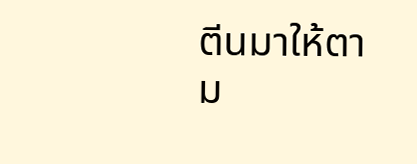ตีนมาให้ตาม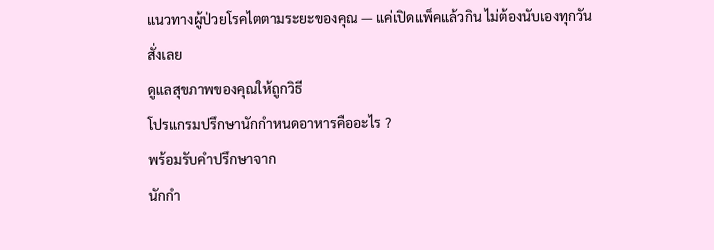แนวทางผู้ป่วยโรคไตตามระยะของคุณ — แค่เปิดแพ็คแล้วกิน ไม่ต้องนับเองทุกวัน
สั่งเลย
ดูแลสุขภาพของคุณให้ถูกวิธี
โปรแกรมปรึกษานักกำหนดอาหารคืออะไร ?
พร้อมรับคำปรึกษาจาก
นักกำ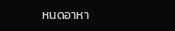หนดอาหา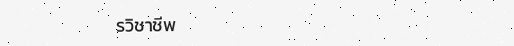รวิชาชีพ